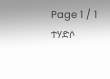Page 1 / 1
ተሃድሶ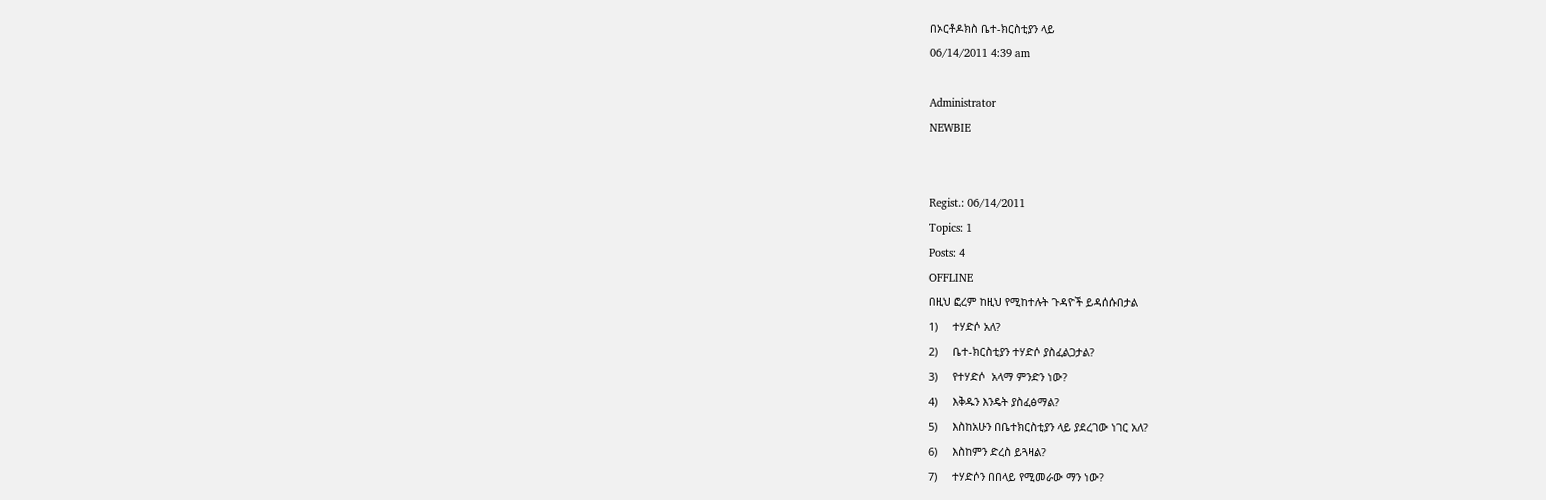በኦርቶዶክስ ቤተ-ክርስቲያን ላይ
06/14/2011 4:39 am

Administrator
NEWBIE


Regist.: 06/14/2011
Topics: 1
Posts: 4
OFFLINE
በዚህ ፎረም ከዚህ የሚከተሉት ጉዳዮች ይዳሰሱበታል
1)     ተሃድሶ አለ?
2)     ቤተ-ክርስቲያን ተሃድሶ ያስፈልጋታል?
3)     የተሃድሶ  አላማ ምንድን ነው?
4)     እቅዱን እንዴት ያስፈፅማል?
5)     እስከአሁን በቤተክርስቲያን ላይ ያደረገው ነገር አለ?
6)     እስከምን ድረስ ይጓዛል?
7)     ተሃድሶን በበላይ የሚመራው ማን ነው?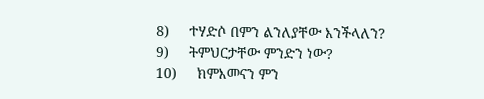8)     ተሃድሶ በምን ልንለያቸው እንችላለን?
9)     ትምህርታቸው ምንድን ነው?
10)     ክምእመናን ምን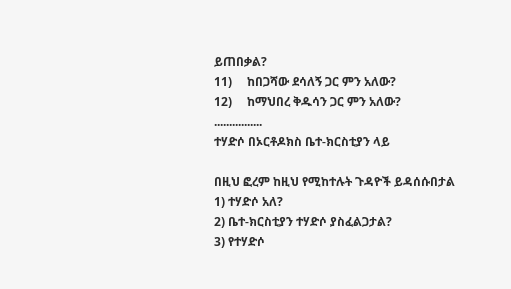ይጠበቃል?
11)     ከበጋሻው ደሳለኝ ጋር ምን አለው?
12)     ከማህበረ ቅዱሳን ጋር ምን አለው?
................
ተሃድሶ በኦርቶዶክስ ቤተ-ክርስቲያን ላይ

በዚህ ፎረም ከዚህ የሚከተሉት ጉዳዮች ይዳሰሱበታል
1) ተሃድሶ አለ?
2) ቤተ-ክርስቲያን ተሃድሶ ያስፈልጋታል?
3) የተሃድሶ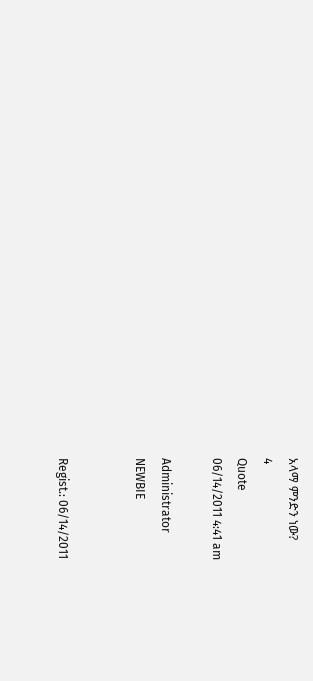አላማ ምንድን ነው?
4
Quote
06/14/2011 4:41 am

Administrator
NEWBIE


Regist.: 06/14/2011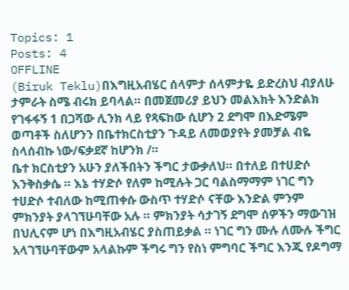Topics: 1
Posts: 4
OFFLINE
(Biruk Teklu)በእግዚአብሄር ሰላምታ ሰላምታዬ ይድረስህ ብያለሁ ታምራት ስሜ ብሩክ ይባላል። በመጀመሪያ ይህን መልእክት እንድልክ የገፋፋኝ 1 በጋሻው ሊንክ ላይ የጻፍከው ሲሆን 2 ደግሞ በእድሜም ወጣቶች ስለሆንን በቤተክርስቲያን ጉዳይ ለመወያየት ያመቻል ብዬ ስላሰብኩ ነው/ፍቃደኛ ከሆንክ /።
ቤተ ክርስቲያን አሁን ያለችበትን ችግር ታውቃለህ። በተለይ በተሀድሶ እንቅስቃሴ ። እኔ ተሃድሶ የለም ከሚሉት ጋር ባልስማማም ነገር ግን ተሀድሶ ተብለው ከሚጠቀሱ ውስጥ ተሃድሶ ናቸው እንድል ምንም ምክንያት ያላገኘሁባቸው አሉ ። ምክንያት ሳታገኝ ደግሞ ሰዎችን ማውገዝ በህሊናም ሆነ በእግዚአብሄር ያስጠይቃል ። ነገር ግን ሙሉ ለሙሉ ችግር አላገኘሁባቸውም አላልኩም ችግሩ ግን የስነ ምግባር ችግር እንጂ የዶግማ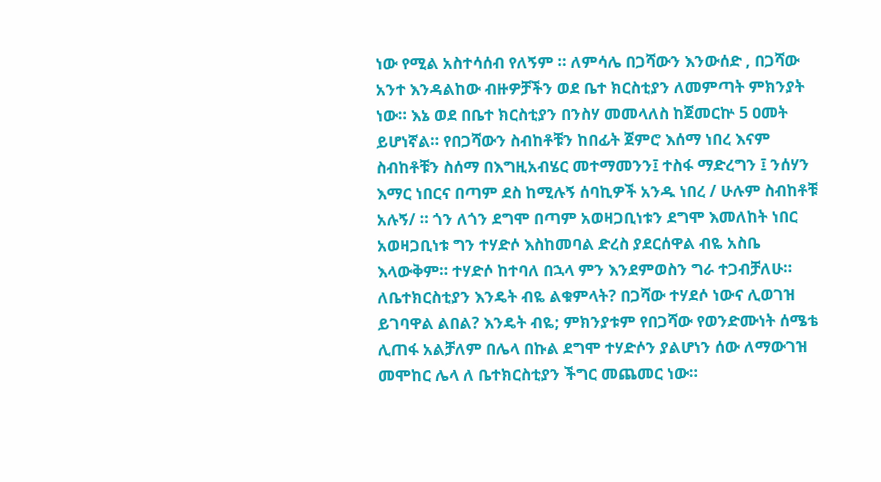ነው የሚል አስተሳሰብ የለኝም ። ለምሳሌ በጋሻውን እንውሰድ , በጋሻው አንተ እንዳልከው ብዙዎቻችን ወደ ቤተ ክርስቲያን ለመምጣት ምክንያት ነው። እኔ ወደ በቤተ ክርስቲያን በንስሃ መመላለስ ከጀመርኵ 5 ዐመት ይሆነኛል። የበጋሻውን ስብከቶቹን ከበፊት ጀምሮ እሰማ ነበረ እናም ስብከቶቹን ስሰማ በእግዚአብሄር መተማመንን፤ ተስፋ ማድረግን ፤ ንሰሃን እማር ነበርና በጣም ደስ ከሚሉኝ ሰባኪዎች አንዱ ነበረ / ሁሉም ስብከቶቹ አሉኝ/ ። ጎን ለጎን ደግሞ በጣም አወዛጋቢነቱን ደግሞ እመለከት ነበር
አወዛጋቢነቱ ግን ተሃድሶ እስከመባል ድረስ ያደርሰዋል ብዬ አስቤ እላውቅም። ተሃድሶ ከተባለ በኋላ ምን እንደምወስን ግራ ተጋብቻለሁ። ለቤተክርስቲያን እንዴት ብዬ ልቁምላት? በጋሻው ተሃደሶ ነውና ሊወገዝ ይገባዋል ልበል? እንዴት ብዬ; ምክንያቱም የበጋሻው የወንድሙነት ሰሜቴ ሊጠፋ አልቻለም በሌላ በኩል ደግሞ ተሃድሶን ያልሆነን ሰው ለማውገዝ መሞከር ሌላ ለ ቤተክርስቲያን ችግር መጨመር ነው።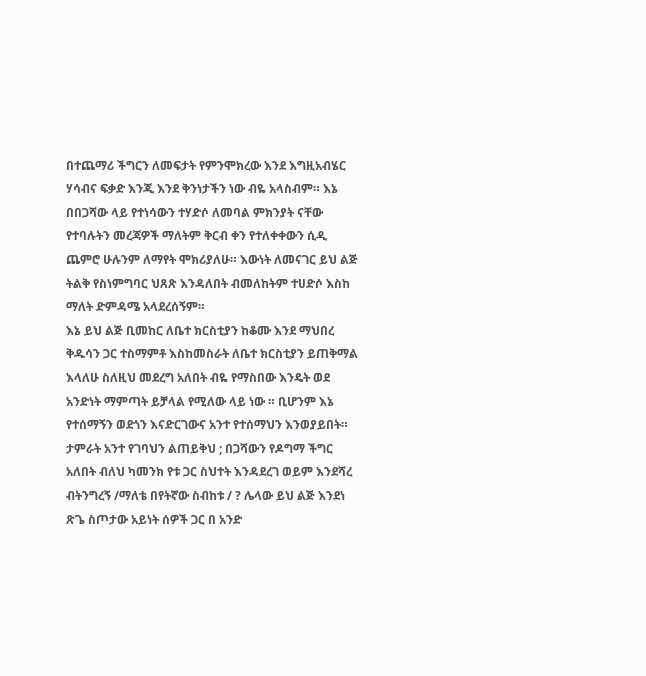በተጨማሪ ችግርን ለመፍታት የምንሞክረው እንደ እግዚአብሄር ሃሳብና ፍቃድ እንጂ እንደ ቅንነታችን ነው ብዬ አላስብም። እኔ በበጋሻው ላይ የተነሳውን ተሃድሶ ለመባል ምክንያት ናቸው የተባሉትን መረጃዎች ማለትም ቅርብ ቀን የተለቀቀውን ሲዲ ጨምሮ ሁሉንም ለማየት ሞክሪያለሁ። እውነት ለመናገር ይህ ልጅ ትልቅ የስነምግባር ህጸጽ እንዳለበት ብመለከትም ተሀድሶ እስከ ማለት ድምዳሜ አላደረሰኝም።
እኔ ይህ ልጅ ቢመከር ለቤተ ክርስቲያን ከቆሙ እንደ ማህበረ ቅዱሳን ጋር ተስማምቶ እስከመስራት ለቤተ ክርስቲያን ይጠቅማል እላለሁ ስለዚህ መደረግ አለበት ብዬ የማስበው እንዴት ወደ አንድነት ማምጣት ይቻላል የሚለው ላይ ነው ። ቢሆንም እኔ የተሰማኝን ወደጎን እናድርገውና አንተ የተሰማህን እንወያይበት። ታምራት አንተ የገባህን ልጠይቅህ ; በጋሻውን የዶግማ ችግር አለበት ብለህ ካመንክ የቱ ጋር ስህተት እንዳደረገ ወይም እንደሻረ ብትንግረኝ /ማለቴ በየትኛው ስብከቱ / ? ሌላው ይህ ልጅ እንደነ ጽጌ ስጦታው አይነት ሰዎች ጋር በ አንድ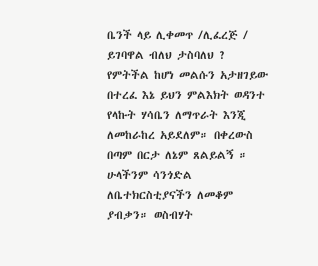ቤንች ላይ ሊቀመጥ /ሊፈረጅ / ይገባዋል ብለህ ታስባለህ ? የምትችል ከሆነ መልሱን አታዘገይው በተረፈ እኔ ይህን ምልእክት ወዳንተ የላኩት ሃሳቤን ለማጥራት እንጂ ለመከራከረ አይደለም። በቀረውስ በጣም በርታ ለኔም ጸልይልኝ ። ሁላችንም ሳንጎድል ለቤተክርስቲያናችን ለመቆም ያብቃን። ወስብሃት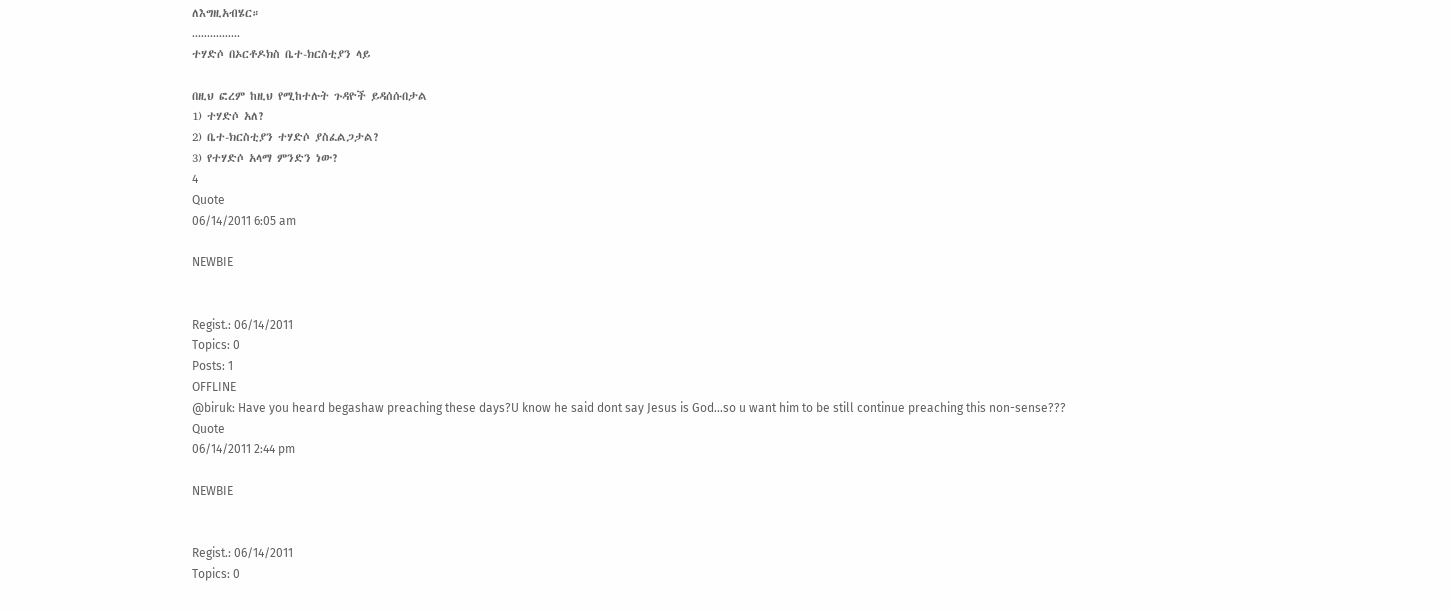ለእግዚአብሄር።
................
ተሃድሶ በኦርቶዶክስ ቤተ-ክርስቲያን ላይ

በዚህ ፎረም ከዚህ የሚከተሉት ጉዳዮች ይዳሰሱበታል
1) ተሃድሶ አለ?
2) ቤተ-ክርስቲያን ተሃድሶ ያስፈልጋታል?
3) የተሃድሶ አላማ ምንድን ነው?
4
Quote
06/14/2011 6:05 am

NEWBIE


Regist.: 06/14/2011
Topics: 0
Posts: 1
OFFLINE
@biruk: Have you heard begashaw preaching these days?U know he said dont say Jesus is God...so u want him to be still continue preaching this non-sense???
Quote
06/14/2011 2:44 pm

NEWBIE


Regist.: 06/14/2011
Topics: 0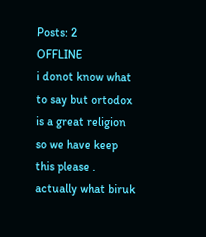Posts: 2
OFFLINE
i donot know what to say but ortodox is a great religion so we have keep this please . actually what biruk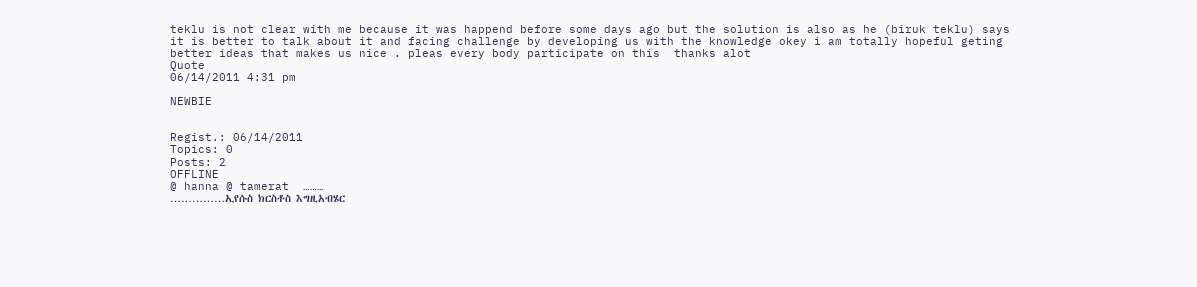teklu is not clear with me because it was happend before some days ago but the solution is also as he (biruk teklu) says it is better to talk about it and facing challenge by developing us with the knowledge okey i am totally hopeful geting better ideas that makes us nice . pleas every body participate on this  thanks alot
Quote
06/14/2011 4:31 pm

NEWBIE


Regist.: 06/14/2011
Topics: 0
Posts: 2
OFFLINE
@ hanna @ tamerat  ………
……………ኢየሱስ ክርስቶስ እግዚአብሄር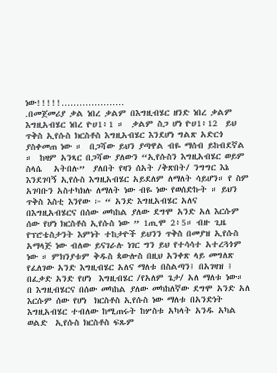ነው!!!!!…………………
.በመጀመሪያ ቃል ነበረ ቃልም በእግዚብሄር ዘንድ ነበረ ቃልም እግዚአብሄር ነበረ ዮሀ1፥1 ።  ቃልም ስጋ ሆነ ዮሀ1፥12  ይህ ጥቅስ ኢየሱስ ክርስቶስ እግዚአብሄር እንደሆነ ግልጽ አድርጎ ያስቀመጠ ነው ።  በጋሻው ይህን ያጣዋል ብዬ ማሰብ ይከብደኛል ።  ከዛም አንጻር በጋሻው ያለውን “ኢየሱስን እግዚአብሄር ወይም ስላሴ   አትበሉ”  ያለበት የዛን ሰአት /ቅጽበት/ ንግግር እኔ እንደገባኝ ኢየሱስ እግዚአብሄር አይደለም ለማለት ሳይሆን። የ ስም አገባቡን አስተካክሉ ለማለት ነው ብዬ ነው የወሰድኩት ። ይህን ጥቅስ እስቲ እንየው ፦ “ አንድ እግዚአብሄር አለና በእግዚአብሄርና በሰው መካከል ያለው ደግሞ አንድ አለ እርሱም ሰው የሆነ ክርስቶስ ኢየሱስ ነው ” 1ጢሞ 2፥5። ብዙ ጊዜ የፕሮቴስታንት እምነት ተከታዮች ይህንን ጥቅስ በመያዝ ኢየሱስ አማላጅ ነው ብለው ይናገራሉ ነገር ግን ይህ የተሳሳተ አተረጓጎም ነው ። ምክንያቱም ቅዱስ ጳውሎስ በዚህ አንቀጽ ላይ መግለጽ የፈለገው አንድ እግዚብሄር አለና ማለቱ በስልጣን፤ በአገዛዝ ፤ በፈቃድ አንድ የሆነ  እግዚብሄር /የአለም ጌታ/ አለ ማለቱ ነው። በ እግዚብሄርና በሰው መካከል ያለው መካከለኛው ደግሞ አንድ አለ እርሱም ሰው የሆነ  ክርስቶስ ኢየሱስ ነው ማለቱ በአንድነት እግዚአብሄር ተብለው ከሚጠሩት ከሦስቱ አካላት አንዱ አካል ወልድ  ኢየሱስ ክርስቶስ ፍጹም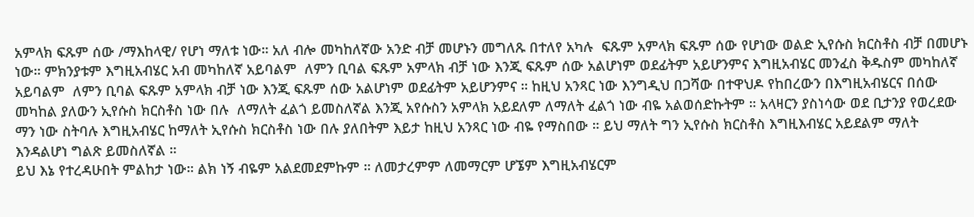አምላክ ፍጹም ሰው /ማእከላዊ/ የሆነ ማለቱ ነው። አለ ብሎ መካከለኛው አንድ ብቻ መሆኑን መግለጹ በተለየ አካሉ  ፍጹም አምላክ ፍጹም ሰው የሆነው ወልድ ኢየሱስ ክርስቶስ ብቻ በመሆኑ ነው። ምክንያቱም እግዚአብሄር አብ መካከለኛ አይባልም  ለምን ቢባል ፍጹም አምላክ ብቻ ነው እንጂ ፍጹም ሰው አልሆነም ወደፊትም አይሆንምና እግዚአብሄር መንፈስ ቅዱስም መካከለኛ አይባልም  ለምን ቢባል ፍጹም አምላክ ብቻ ነው እንጂ ፍጹም ሰው አልሆነም ወደፊትም አይሆንምና ። ከዚህ አንጻር ነው እንግዲህ በጋሻው በተዋህዶ የከበረውን በእግዚአብሄርና በሰው መካከል ያለውን ኢየሱስ ክርስቶስ ነው በሉ  ለማለት ፈልጎ ይመስለኛል እንጂ አየሱስን አምላክ አይደለም ለማለት ፈልጎ ነው ብዬ አልወሰድኩትም ። አላዛርን ያስነሳው ወደ ቢታንያ የወረደው ማን ነው ስትባሉ እግዚአብሄር ከማለት ኢየሱስ ክርስቶስ ነው በሉ ያለበትም እይታ ከዚህ አንጻር ነው ብዬ የማስበው ። ይህ ማለት ግን ኢየሱስ ክርስቶስ እግዚእብሄር አይደልም ማለት እንዳልሆነ ግልጽ ይመስለኛል ።
ይህ እኔ የተረዳሁበት ምልከታ ነው። ልክ ነኝ ብዬም አልደመደምኩም ። ለመታረምም ለመማርም ሆኜም እግዚአብሄርም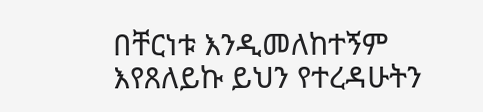በቸርነቱ እንዲመለከተኝም እየጸለይኩ ይህን የተረዳሁትን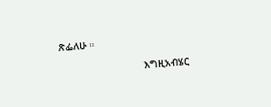ጽፌለሁ ።

                            እግዚአብሄር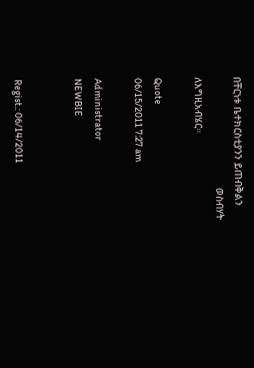በቸርነቱ ቤተክርስቲያንን ይጠብቅልን
                                     ወስብሃት ለእግዚአብሄር።

Quote
06/15/2011 7:27 am

Administrator
NEWBIE


Regist.: 06/14/2011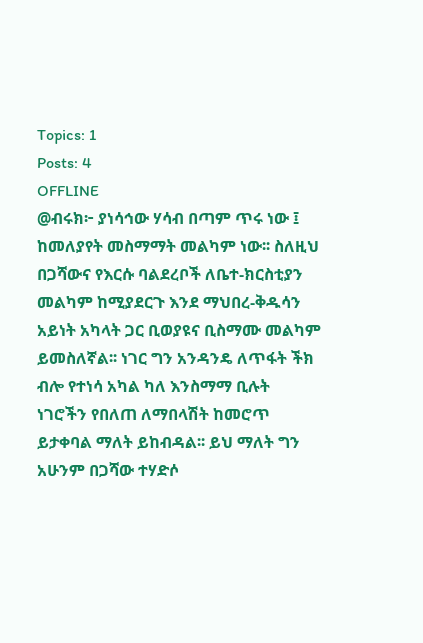Topics: 1
Posts: 4
OFFLINE
@ብሩክ፦ ያነሳኅው ሃሳብ በጣም ጥሩ ነው ፤ ከመለያየት መስማማት መልካም ነው፡፡ ስለዚህ በጋሻውና የእርሱ ባልደረቦች ለቤተ-ክርስቲያን መልካም ከሚያደርጉ እንደ ማህበረ-ቅዱሳን አይነት አካላት ጋር ቢወያዩና ቢስማሙ መልካም ይመስለኛል፡፡ ነገር ግን አንዳንዴ ለጥፋት ችክ ብሎ የተነሳ አካል ካለ እንስማማ ቢሉት ነገሮችን የበለጠ ለማበላሽት ከመሮጥ ይታቀባል ማለት ይከብዳል፡፡ ይህ ማለት ግን አሁንም በጋሻው ተሃድሶ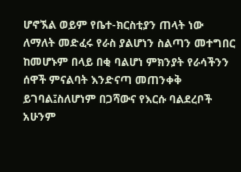ሆኖኧል ወይም የቤተ-ክርስቲያን ጠላት ነው ለማለት መድፈሩ የራስ ያልሆነን ስልጣን መተግበር ከመሆኑም በላይ በቂ ባልሆነ ምክንያት የራሳችንን ሰዋች ምናልባት እንድናጣ መጠንቀቅ ይገባል፤ስለሆነም በጋሻውና የእርሱ ባልደረቦች አሁንም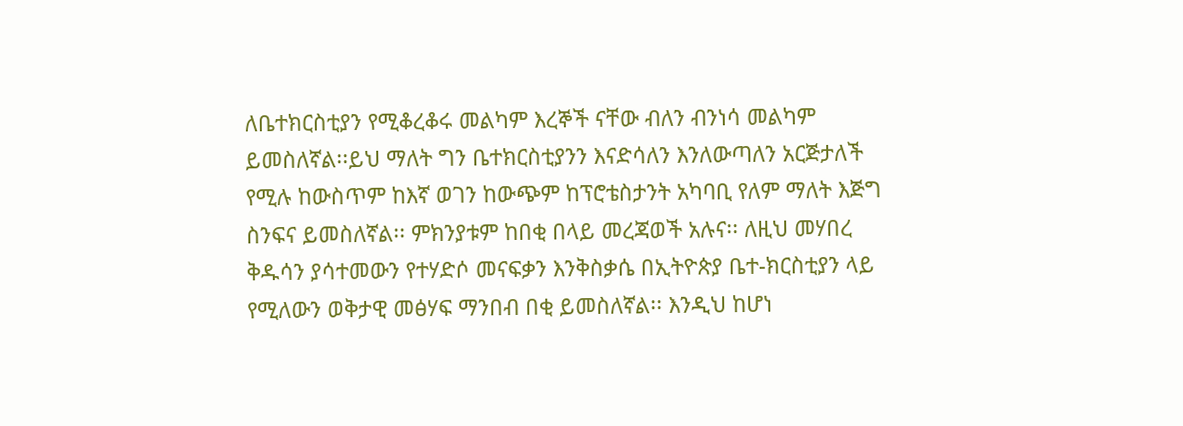ለቤተክርስቲያን የሚቆረቆሩ መልካም እረኞች ናቸው ብለን ብንነሳ መልካም ይመስለኛል፡፡ይህ ማለት ግን ቤተክርስቲያንን እናድሳለን እንለውጣለን አርጅታለች የሚሉ ከውስጥም ከእኛ ወገን ከውጭም ከፕሮቴስታንት አካባቢ የለም ማለት እጅግ ስንፍና ይመስለኛል፡፡ ምክንያቱም ከበቂ በላይ መረጃወች አሉና፡፡ ለዚህ መሃበረ ቅዱሳን ያሳተመውን የተሃድሶ መናፍቃን እንቅስቃሴ በኢትዮጵያ ቤተ-ክርስቲያን ላይ የሚለውን ወቅታዊ መፅሃፍ ማንበብ በቂ ይመስለኛል፡፡ እንዲህ ከሆነ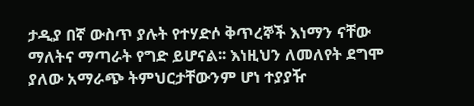ታዲያ በኛ ውስጥ ያሉት የተሃድሶ ቅጥረኞች እነማን ናቸው ማለትና ማጣራት የግድ ይሆናል፡፡ እነዚህን ለመለየት ደግሞ ያለው አማራጭ ትምህርታቸውንም ሆነ ተያያዥ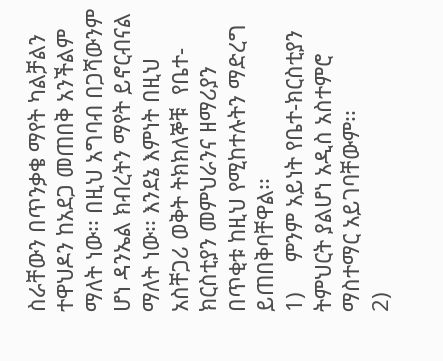ስራቸውን በጥንቃቄ ማየት ካልቻልን ተዋህዶን ከአደጋ መጠበቅ አንችልም ማለት ነው፡፡ በዚህ አግባብ በጋሻውንም ሆነ ዳንኤል ክብረትን ማየት ይኖርብናል ማለት ነው፡፡ እንደኔ እምነት በዚህ አስቸጋሪ ወቅት ትክክለኞቹ  የቤተ-ክርስቲያን መምህራንና ዘማሪያን በጥቂቱ ከዚህ የሚከተሉትን ማድረግ ይጠበቅባቸዋል፡፡
1)     ምንም አይነት የቤተ-ክርስቲያን ትምህርት ያልሆነ አዲስ አስተምሮ ማስተማር አይገባቸውም፡፡
2)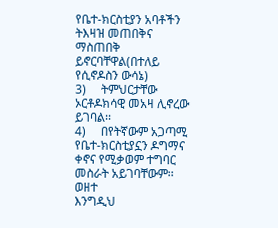የቤተ-ክርስቲያን አባቶችን ትእዛዝ መጠበቅና ማስጠበቅ ይኖርባቸዋል(በተለይ የሲኖዶስን ውሳኔ)
3)     ትምህርታቸው ኦርቶዶክሳዊ መአዛ ሊኖረው ይገባል፡፡
4)     በየትኛውም አጋጣሚ የቤተ-ክርስቲያኗን ዶግማና ቀኖና የሚቃወም ተግባር መስራት አይገባቸውም፡፡ ወዘተ
እንግዲህ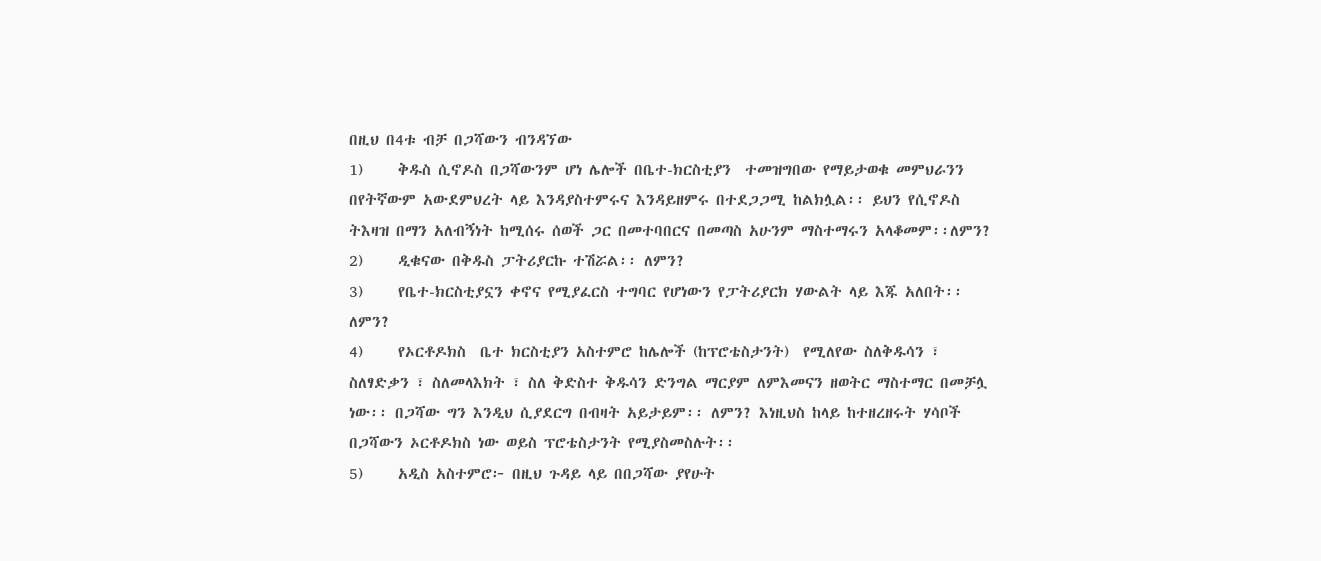በዚህ በ4ቱ ብቻ በጋሻውን ብንዳኘው
1)     ቅዱስ ሲኖዶስ በጋሻውንም ሆነ ሌሎች በቤተ-ክርስቲያን  ተመዝግበው የማይታወቁ መምህራንን በየትኛውም አውደምህረት ላይ እንዳያስተምሩና እንዳይዘምሩ በተደጋጋሚ ከልክሏል፡፡ ይህን የሲኖዶስ ትእዛዝ በማን አለብኝነት ከሚሰሩ ሰወች ጋር በመተባበርና በመጣስ አሁንም ማስተማሩን አላቆመም፡፡ለምን?
2)     ዲቁናው በቅዱስ ፓትሪያርኩ ተሽሯል፡፡ ለምን?
3)     የቤተ-ክርስቲያኗን ቀኖና የሚያፈርስ ተግባር የሆነውን የፓትሪያርክ ሃውልት ላይ እጁ አለበት፡፡ ለምን?
4)     የኦርቶዶክስ  ቤተ ክርስቲያን አስተምሮ ከሌሎች (ከፕሮቴስታንት)  የሚለየው ስለቅዱሳን ፣ ስለፃድቃን ፣ ስለመላእክት ፣ ስለ ቅድስተ ቅዱሳን ድንግል ማርያም ለምእመናን ዘወትር ማስተማር በመቻሏ ነው፡፡ በጋሻው ግን እንዲህ ሲያደርግ በብዛት አይታይም፡፡ ለምን? እነዚህስ ከላይ ከተዘረዘሩት ሃሳቦች በጋሻውን ኦርቶዶክስ ነው ወይስ ፕሮቴስታንት የሚያስመስሉት፡፡
5)     አዲስ አስተምሮ፦ በዚህ ጉዳይ ላይ በበጋሻው ያየሁት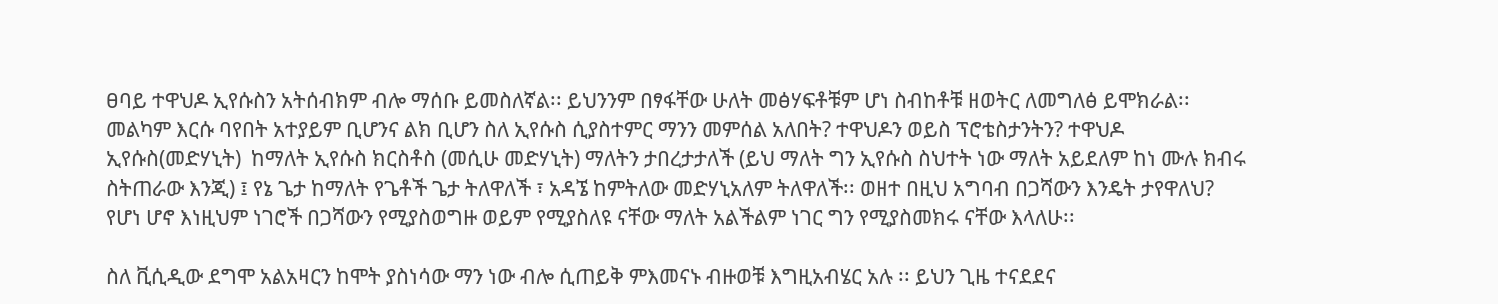ፀባይ ተዋህዶ ኢየሱስን አትሰብክም ብሎ ማሰቡ ይመስለኛል፡፡ ይህንንም በፃፋቸው ሁለት መፅሃፍቶቹም ሆነ ስብከቶቹ ዘወትር ለመግለፅ ይሞክራል፡፡ መልካም እርሱ ባየበት አተያይም ቢሆንና ልክ ቢሆን ስለ ኢየሱስ ሲያስተምር ማንን መምሰል አለበት? ተዋህዶን ወይስ ፕሮቴስታንትን? ተዋህዶ ኢየሱስ(መድሃኒት)  ከማለት ኢየሱስ ክርስቶስ (መሲሁ መድሃኒት) ማለትን ታበረታታለች (ይህ ማለት ግን ኢየሱስ ስህተት ነው ማለት አይደለም ከነ ሙሉ ክብሩ ስትጠራው እንጂ) ፤ የኔ ጌታ ከማለት የጌቶች ጌታ ትለዋለች ፣ አዳኜ ከምትለው መድሃኒአለም ትለዋለች፡፡ ወዘተ በዚህ አግባብ በጋሻውን እንዴት ታየዋለህ? የሆነ ሆኖ እነዚህም ነገሮች በጋሻውን የሚያስወግዙ ወይም የሚያስለዩ ናቸው ማለት አልችልም ነገር ግን የሚያስመክሩ ናቸው እላለሁ፡፡

ስለ ቪሲዲው ደግሞ አልአዛርን ከሞት ያስነሳው ማን ነው ብሎ ሲጠይቅ ምእመናኑ ብዙወቹ እግዚአብሄር አሉ ፡፡ ይህን ጊዜ ተናደደና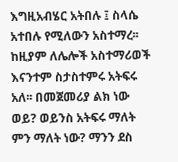እግዚአብሄር አትበሉ ፤ ስላሴ አተበሉ የሚለውን አስተማረ፡፡ከዚያም ለሌሎች አስተማሪወች እናንተም ስታስተምሩ አትፍሩ አለ፡፡ በመጀመሪያ ልክ ነው ወይ? ወይንስ አትፍሩ ማለት ምን ማለት ነው? ማንን ደስ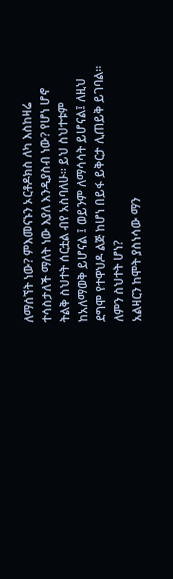ለማሰኘት ነው? ምእመናኑን ኦርቶዶክስ ለካ እስከዛሬ ተሳስታለች ማለት ነው እያለ እንዲያስብ ነው? የሆነ ሆኖ ትልቅ ስህተት ሰርቷል ብየ አስባለሁ፡፡ ይህ ስህተቱም ከአለማወቅ ይሆናል ፤ ወይንም ለማሳሳት ይሆናል፤ ለዚህ ደግሞ የተዋህዶ ልጅ ከሆነ በይፋ ይቅርታ ሊጠይቅ ይገባል፡፡ ለምን ስህተት ሆነ?
አልዛርን ከሞት ያስነሳው ማን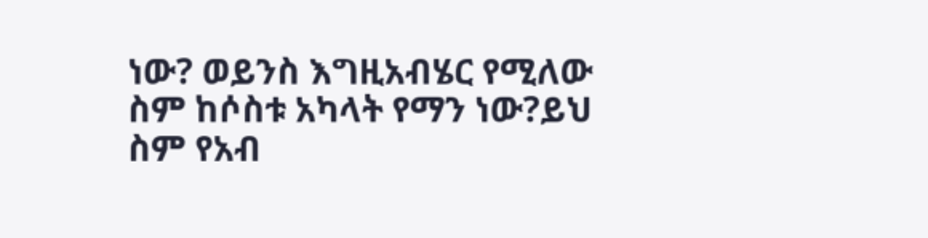ነው? ወይንስ እግዚአብሄር የሚለው ስም ከሶስቱ አካላት የማን ነው?ይህ ስም የአብ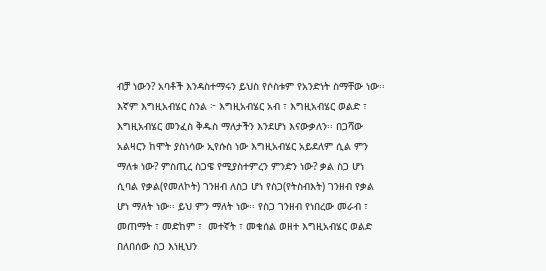ብቻ ነውን? አባቶች እንዳስተማሩን ይህስ የሶስቱም የአንድነት ስማቸው ነው፡፡ እኛም እግዚአብሄር ስንል ፦ እግዚአብሄር አብ ፣ እግዚአብሄር ወልድ ፣ እግዚአብሄር መንፈስ ቅዱስ ማለታችን እንደሆነ እናውቃለን፡፡ በጋሻው አልዛርን ከሞት ያስነሳው ኢየሱስ ነው እግዚአብሄር አይደለም ሲል ምን ማለቱ ነው? ምስጢረ ስጋዌ የሚያስተምረን ምንድን ነው? ቃል ስጋ ሆነ ሲባል የቃል(የመለኮት) ገንዘብ ለስጋ ሆነ የስጋ(የትስብእት) ገንዘብ የቃል ሆነ ማለት ነው፡፡ ይህ ምን ማለት ነው፡፡ የስጋ ገንዘብ የነበረው መራብ ፣ መጠማት ፣ መድከም ፣  መተኛት ፣ መቁሰል ወዘተ እግዚአብሄር ወልድ በለበሰው ስጋ እነዚህን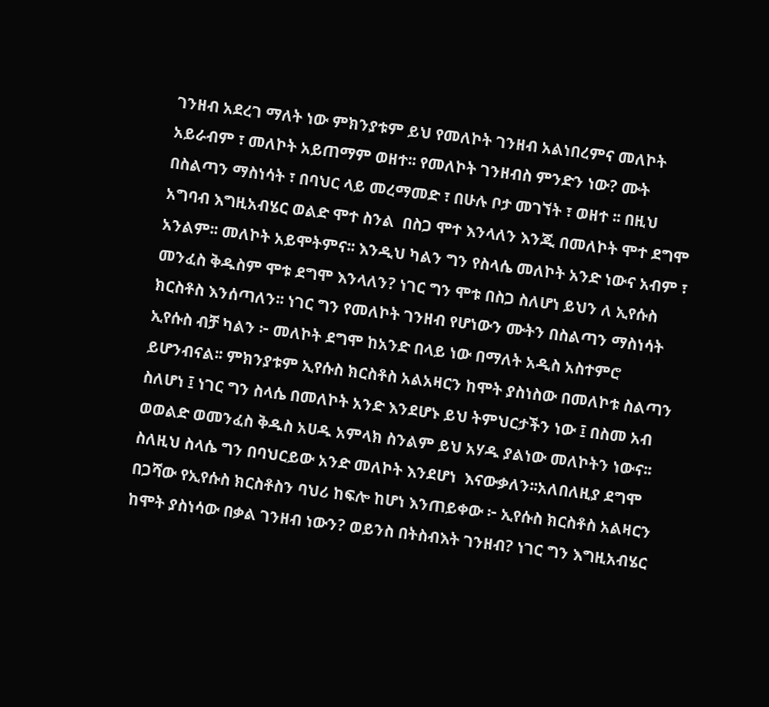ገንዘብ አደረገ ማለት ነው ምክንያቱም ይህ የመለኮት ገንዘብ አልነበረምና መለኮት አይራብም ፣ መለኮት አይጠማም ወዘተ፡፡ የመለኮት ገንዘብስ ምንድን ነው? ሙት በስልጣን ማስነሳት ፣ በባህር ላይ መረማመድ ፣ በሁሉ ቦታ መገኘት ፣ ወዘተ ፡፡ በዚህ አግባብ እግዚአብሄር ወልድ ሞተ ስንል  በስጋ ሞተ እንላለን እንጂ በመለኮት ሞተ ደግሞ አንልም፡፡ መለኮት አይሞትምና፡፡ እንዲህ ካልን ግን የስላሴ መለኮት አንድ ነውና አብም ፣ መንፈስ ቅዱስም ሞቱ ደግሞ እንላለን? ነገር ግን ሞቱ በስጋ ስለሆነ ይህን ለ ኢየሱስ ክርስቶስ እንሰጣለን፡፡ ነገር ግን የመለኮት ገንዘብ የሆነውን ሙትን በስልጣን ማስነሳት ኢየሱስ ብቻ ካልን ፦ መለኮት ደግሞ ከአንድ በላይ ነው በማለት አዲስ አስተምሮ ይሆንብናል፡፡ ምክንያቱም ኢየሱስ ክርስቶስ አልአዛርን ከሞት ያስነስው በመለኮቱ ስልጣን ስለሆነ ፤ ነገር ግን ስላሴ በመለኮት አንድ እንደሆኑ ይህ ትምህርታችን ነው ፤ በስመ አብ ወወልድ ወመንፈስ ቅዱስ አሀዱ አምላክ ስንልም ይህ አሃዱ ያልነው መለኮትን ነውና፡፡ ስለዚህ ስላሴ ግን በባህርይው አንድ መለኮት እንደሆነ  እናውቃለን፡፡አለበለዚያ ደግሞ በጋሻው የኢየሱስ ክርስቶስን ባህሪ ከፍሎ ከሆነ እንጠይቀው ፦ ኢየሱስ ክርስቶስ አልዛርን ከሞት ያስነሳው በቃል ገንዘብ ነውን? ወይንስ በትስብእት ገንዘብ? ነገር ግን እግዚአብሄር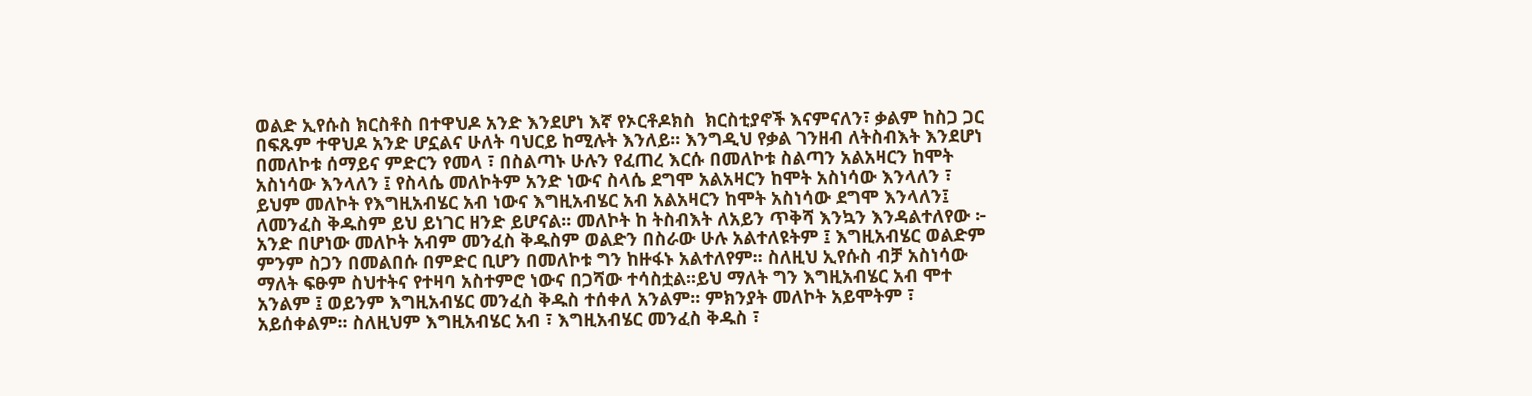ወልድ ኢየሱስ ክርስቶስ በተዋህዶ አንድ እንደሆነ እኛ የኦርቶዶክስ  ክርስቲያኖች እናምናለን፣ ቃልም ከስጋ ጋር በፍጹም ተዋህዶ አንድ ሆኗልና ሁለት ባህርይ ከሚሉት እንለይ፡፡ እንግዲህ የቃል ገንዘብ ለትስብእት እንደሆነ በመለኮቱ ሰማይና ምድርን የመላ ፣ በስልጣኑ ሁሉን የፈጠረ እርሱ በመለኮቱ ስልጣን አልአዛርን ከሞት አስነሳው እንላለን ፤ የስላሴ መለኮትም አንድ ነውና ስላሴ ደግሞ አልአዛርን ከሞት አስነሳው እንላለን ፣ ይህም መለኮት የእግዚአብሄር አብ ነውና እግዚአብሄር አብ አልአዛርን ከሞት አስነሳው ደግሞ እንላለን፤ ለመንፈስ ቅዱስም ይህ ይነገር ዘንድ ይሆናል፡፡ መለኮት ከ ትስብእት ለአይን ጥቅሻ እንኳን እንዳልተለየው ፦ አንድ በሆነው መለኮት አብም መንፈስ ቅዱስም ወልድን በስራው ሁሉ አልተለዩትም ፤ እግዚአብሄር ወልድም ምንም ስጋን በመልበሱ በምድር ቢሆን በመለኮቱ ግን ከዙፋኑ አልተለየም፡፡ ስለዚህ ኢየሱስ ብቻ አስነሳው ማለት ፍፁም ስህተትና የተዛባ አስተምሮ ነውና በጋሻው ተሳስቷል፡፡ይህ ማለት ግን እግዚአብሄር አብ ሞተ አንልም ፤ ወይንም እግዚአብሄር መንፈስ ቅዱስ ተሰቀለ አንልም፡፡ ምክንያት መለኮት አይሞትም ፣ አይሰቀልም፡፡ ስለዚህም እግዚአብሄር አብ ፣ እግዚአብሄር መንፈስ ቅዱስ ፣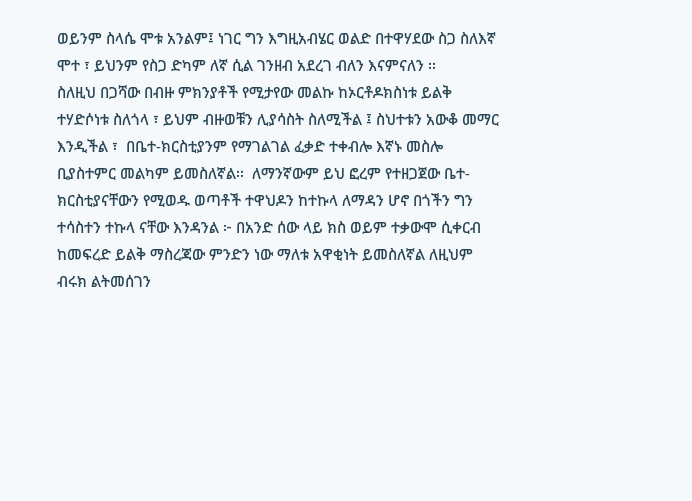ወይንም ስላሴ ሞቱ አንልም፤ ነገር ግን እግዚአብሄር ወልድ በተዋሃደው ስጋ ስለእኛ ሞተ ፣ ይህንም የስጋ ድካም ለኛ ሲል ገንዘብ አደረገ ብለን እናምናለን ፡፡
ስለዚህ በጋሻው በብዙ ምክንያቶች የሚታየው መልኩ ከኦርቶዶክስነቱ ይልቅ ተሃድሶነቱ ስለጎላ ፣ ይህም ብዙወቹን ሊያሳስት ስለሚችል ፤ ስህተቱን አውቆ መማር እንዲችል ፣  በቤተ-ክርስቲያንም የማገልገል ፈቃድ ተቀብሎ እኛኑ መስሎ ቢያስተምር መልካም ይመስለኛል፡፡  ለማንኛውም ይህ ፎረም የተዘጋጀው ቤተ-ክርስቲያናቸውን የሚወዱ ወጣቶች ተዋህዶን ከተኩላ ለማዳን ሆኖ በጎችን ግን ተሳስተን ተኩላ ናቸው እንዳንል ፦ በአንድ ሰው ላይ ክስ ወይም ተቃውሞ ሲቀርብ ከመፍረድ ይልቅ ማስረጃው ምንድን ነው ማለቱ አዋቂነት ይመስለኛል ለዚህም ብሩክ ልትመሰገን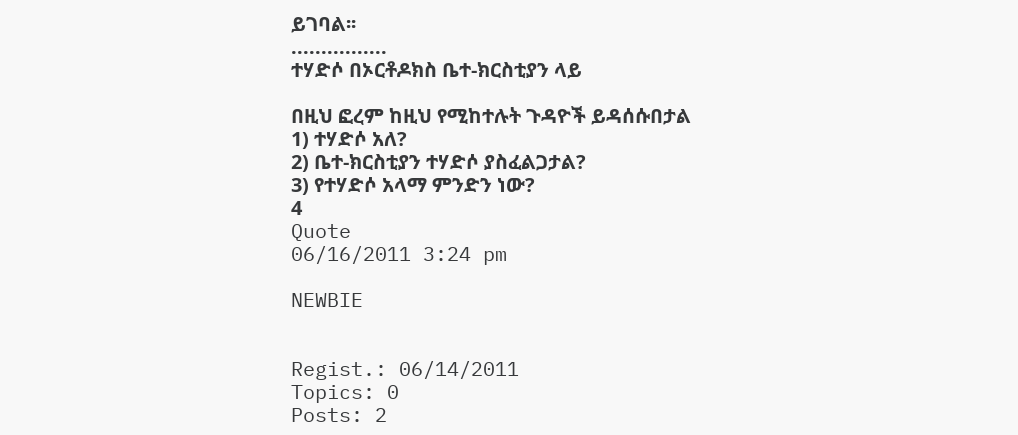ይገባል፡፡
................
ተሃድሶ በኦርቶዶክስ ቤተ-ክርስቲያን ላይ

በዚህ ፎረም ከዚህ የሚከተሉት ጉዳዮች ይዳሰሱበታል
1) ተሃድሶ አለ?
2) ቤተ-ክርስቲያን ተሃድሶ ያስፈልጋታል?
3) የተሃድሶ አላማ ምንድን ነው?
4
Quote
06/16/2011 3:24 pm

NEWBIE


Regist.: 06/14/2011
Topics: 0
Posts: 2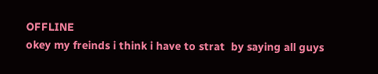OFFLINE
okey my freinds i think i have to strat  by saying all guys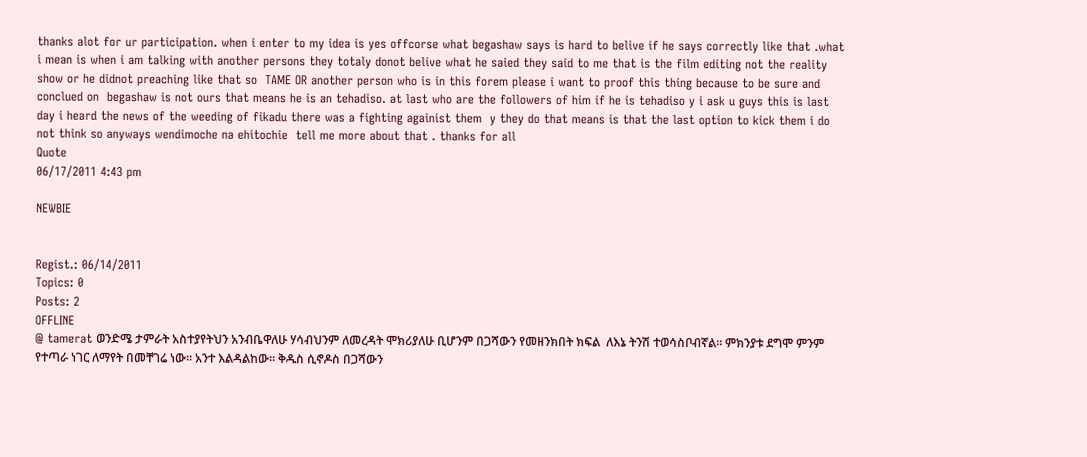thanks alot for ur participation. when i enter to my idea is yes offcorse what begashaw says is hard to belive if he says correctly like that .what i mean is when i am talking with another persons they totaly donot belive what he saied they said to me that is the film editing not the reality show or he didnot preaching like that so  TAME OR another person who is in this forem please i want to proof this thing because to be sure and conclued on  begashaw is not ours that means he is an tehadiso. at last who are the followers of him if he is tehadiso y i ask u guys this is last day i heard the news of the weeding of fikadu there was a fighting againist them  y they do that means is that the last option to kick them i do not think so anyways wendimoche na ehitochie  tell me more about that . thanks for all
Quote
06/17/2011 4:43 pm

NEWBIE


Regist.: 06/14/2011
Topics: 0
Posts: 2
OFFLINE
@ tamerat ወንድሜ ታምራት አስተያየትህን አንብቤዋለሁ ሃሳብህንም ለመረዳት ሞክሪያለሁ ቢሆንም በጋሻውን የመዘንክበት ክፍል  ለእኔ ትንሽ ተወሳስቦብኛል፡፡ ምክንያቱ ደግሞ ምንም የተጣራ ነገር ለማየት በመቸገሬ ነው፡፡ አንተ እልዳልከው፡፡ ቅዱስ ሲኖዶስ በጋሻውን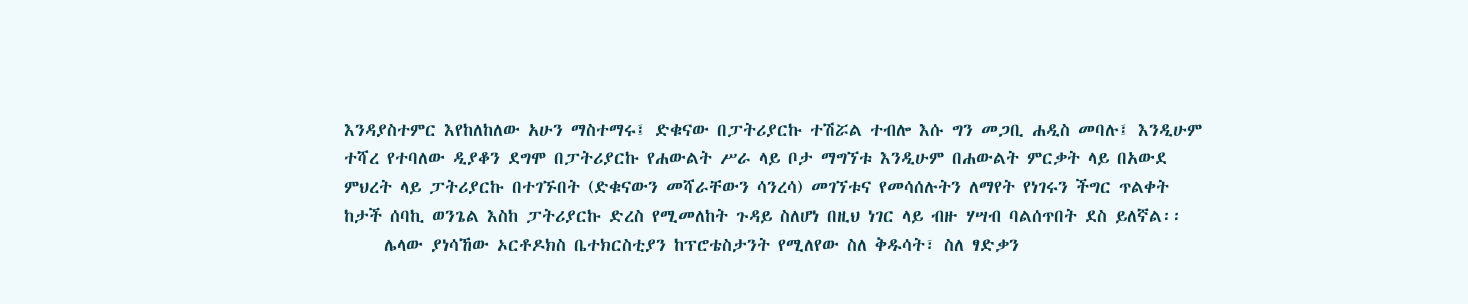እንዳያስተምር እየከለከለው አሁን ማስተማሩ፤ ድቁናው በፓትሪያርኩ ተሽሯል ተብሎ እሱ ግን መጋቢ ሐዲስ መባሉ፤ እንዲሁም ተሻረ የተባለው ዲያቆን ደግሞ በፓትሪያርኩ የሐውልት ሥራ ላይ ቦታ ማግኘቱ እንዲሁም በሐውልት ምርቃት ላይ በአውደ ምህረት ላይ ፓትሪያርኩ በተገኙበት (ድቁናውን መሻራቸውን ሳንረሳ) መገኘቱና የመሳሰሉትን ለማየት የነገሩን ችግር ጥልቀት  ከታች ሰባኪ ወንጌል እስከ ፓትሪያርኩ ድረስ የሚመለከት ጉዳይ ስለሆነ በዚህ ነገር ላይ ብዙ ሃሣብ ባልሰጥበት ደስ ይለኛል፡፡
     ሌላው ያነሳኸው ኦርቶዶክስ ቤተክርስቲያን ከፕሮቴስታንት የሚለየው ስለ ቅዱሳት፣ ስለ ፃድቃን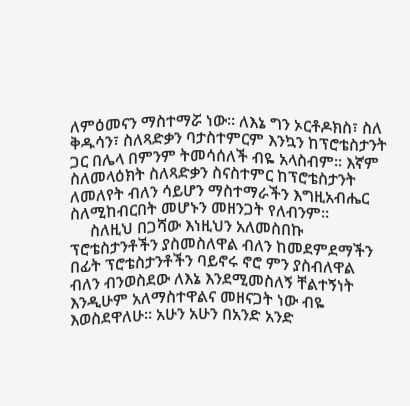ለምዕመናን ማስተማሯ ነው፡፡ ለእኔ ግን ኦርቶዶክስ፣ ስለ ቅዱሳን፣ ስለጻድቃን ባታስተምርም እንኳን ከፕሮቴስታንት ጋር በሌላ በምንም ትመሳሰለች ብዬ አላስብም፡፡ እኛም ስለመላዕክት ስለጻድቃን ስናስተምር ከፕሮቴስታንት ለመለየት ብለን ሳይሆን ማስተማራችን እግዚአብሔር ስለሚከብርበት መሆኑን መዘንጋት የለብንም፡፡
     ስለዚህ በጋሻው እነዚህን አለመስበኩ ፕሮቴስታንቶችን ያስመስለዋል ብለን ከመደምደማችን በፊት ፕሮቴስታንቶችን ባይኖሩ ኖሮ ምን ያስብለዋል ብለን ብንወስደው ለእኔ እንደሚመስለኝ ቸልተኝነት እንዲሁም አለማስተዋልና መዘናጋት ነው ብዬ እወስደዋለሁ፡፡ አሁን አሁን በአንድ አንድ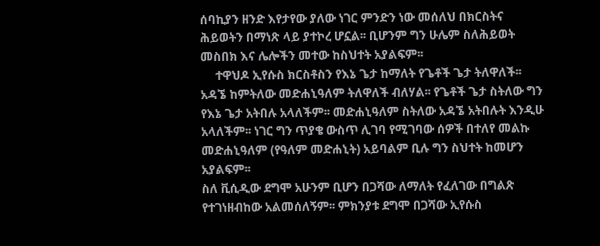ሰባኪያን ዘንድ እየታየው ያለው ነገር ምንድን ነው መሰለህ በክርስትና ሕይወትን በማነጽ ላይ ያተኮረ ሆኗል፡፡ ቢሆንም ግን ሁሌም ስለሕይወት መስበክ እና ሌሎችን መተው ከስህተት አያልፍም፡፡
     ተዋህዶ ኢየሱስ ክርስቶስን የእኔ ጌታ ከማለት የጌቶች ጌታ ትለዋለች፡፡ አዳኜ ከምትለው መድሐኒዓለም ትለዋለች ብለሃል፡፡ የጌቶች ጌታ ስትለው ግን የእኔ ጌታ አትበሉ አላለችም፡፡ መድሐኒዓለም ስትለው አዳኜ አትበሉት እንዲሁ አላለችም፡፡ ነገር ግን ጥያቄ ውስጥ ሊገባ የሚገባው ሰዎች በተለየ መልኩ መድሐኒዓለም (የዓለም መድሐኒት) አይባልም ቢሉ ግን ስህተት ከመሆን አያልፍም፡፡
ስለ ቪሲዲው ደግሞ አሁንም ቢሆን በጋሻው ለማለት የፈለገው በግልጽ የተገነዘብከው አልመሰለኝም፡፡ ምክንያቱ ደግሞ በጋሻው ኢየሱስ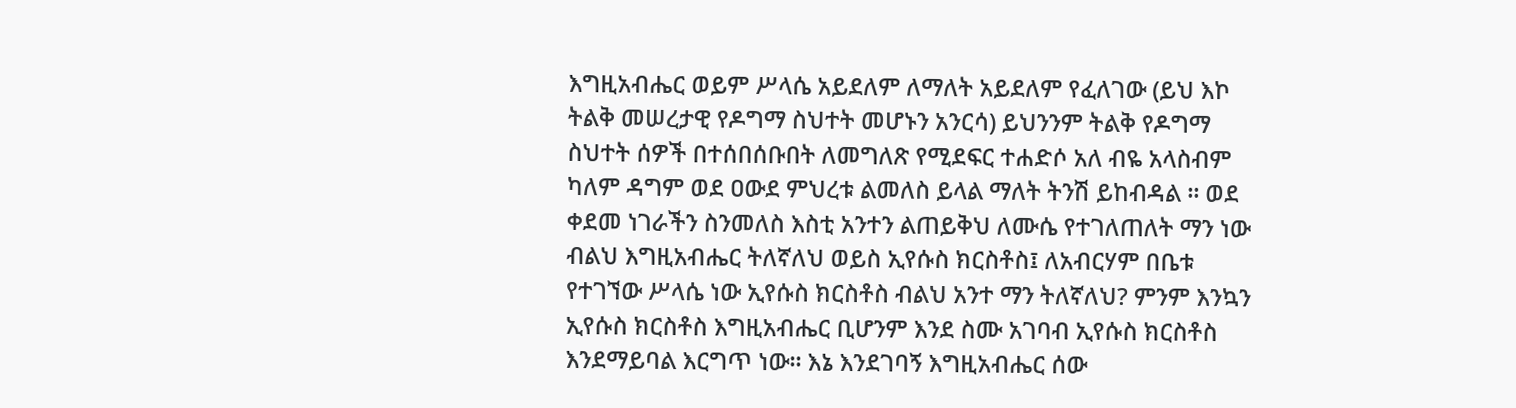እግዚአብሔር ወይም ሥላሴ አይደለም ለማለት አይደለም የፈለገው (ይህ እኮ ትልቅ መሠረታዊ የዶግማ ስህተት መሆኑን አንርሳ) ይህንንም ትልቅ የዶግማ ስህተት ሰዎች በተሰበሰቡበት ለመግለጽ የሚደፍር ተሐድሶ አለ ብዬ አላስብም ካለም ዳግም ወደ ዐውደ ምህረቱ ልመለስ ይላል ማለት ትንሽ ይከብዳል ፡፡ ወደ ቀደመ ነገራችን ስንመለስ እስቲ አንተን ልጠይቅህ ለሙሴ የተገለጠለት ማን ነው ብልህ እግዚአብሔር ትለኛለህ ወይስ ኢየሱስ ክርስቶስ፤ ለአብርሃም በቤቱ የተገኘው ሥላሴ ነው ኢየሱስ ክርስቶስ ብልህ አንተ ማን ትለኛለህ? ምንም እንኳን ኢየሱስ ክርስቶስ እግዚአብሔር ቢሆንም እንደ ስሙ አገባብ ኢየሱስ ክርስቶስ እንደማይባል እርግጥ ነው፡፡ እኔ እንደገባኝ እግዚአብሔር ሰው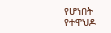የሆነበት የተዋህዶ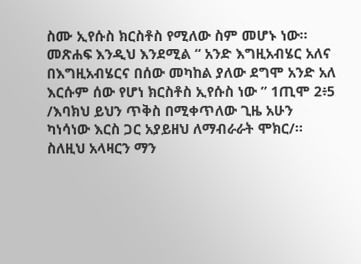ስሙ ኢየሱስ ክርስቶስ የሚለው ስም መሆኑ ነው፡፡ መጽሐፍ እንዲህ እንደሚል “ አንድ እግዚአብሄር አለና በእግዚአብሄርና በሰው መካከል ያለው ደግሞ አንድ አለ እርሱም ሰው የሆነ ክርስቶስ ኢየሱስ ነው ” 1ጢሞ 2፥5 /እባክህ ይህን ጥቅስ በሚቀጥለው ጊዜ አሁን ካነሳነው እርስ ጋር አያይዘህ ለማብራራት ሞክር/፡፡ ስለዚህ አላዛርን ማን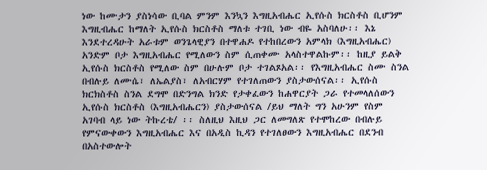ነው ከሙታን ያስነሳው ቢባል ምንም እንኳን እግዚአብሔር ኢየሱስ ክርስቶስ ቢሆንም እግዚብሔር ከማለት ኢየሱስ ክርስቶስ ማለቱ ተገቢ ነው ብዬ አስባለሁ፡፡ እኔ እንደተረዳሁት አራቱም ወንጌላዊያን በተዋሐዶ የተከበረውን አምላክ (እግዚአብሔር) አንድም ቦታ እግዚአብሔር የሚለውን ስም ሲጠቀሙ አላስተዋልኩም፡፡ ከዚያ ይልቅ ኢየሱስ ክርስቶስ የሚለው ስም በሁሉም ቦታ ተገልጾአል፡፡ የእግዚአብሔር ስሙ ስንል በብሉይ ለሙሴ፣ ለኤልያስ፣ ለአብርሃም የተገለጠውን ያስታውሰናል፡፡ ኢየሱስ ክርክስቶስ ስንል ደግሞ በድንግል ክንድ የታቀፈውን ከሐዋርያት ጋራ የተመላለሰውን ኢየሱስ ክርስቶስ (እግዚአብሔርን) ያስታውሰናል /ይህ ማለት ግን አሁንም የስም አገባብ ላይ ነው ትኩረቴ/ ፡፡ ስለዚህ እዚህ ጋር ለመግለጽ የተሞከረው በብሉይ የምናውቀውን እግዚአብሔር እና በአዲስ ኪዳን የተገለፀውን እግዚአብሔር በደንብ በአስተውሎት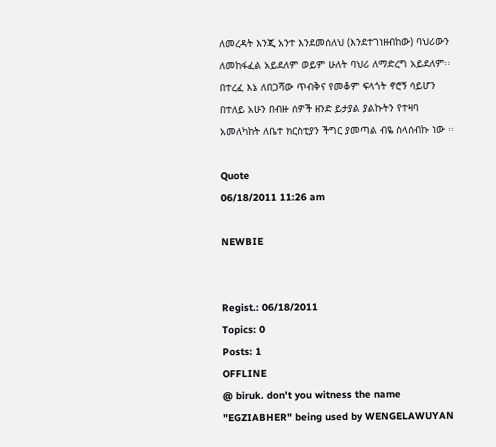ለመረዳት እንጂ አንተ እንደመሰለህ (እንደተገነዘብከው) ባህሪውን ለመከፋፈል አይደለም ወይም ሁለት ባህሪ ለማድረግ አይደለም፡፡   በተረፈ እኔ ለበጋሻው ጥብቅና የመቆም ፍላጎት ኖሮኝ ሳይሆን በተለይ አሁን በብዙ ሰዎች ዘንድ ይታያል ያልኩትን የተዛባ አመለካከት ለቤተ ክርስቲያን ችግር ያመጣል ብዬ ስላሰብኩ ነው ፡፡

Quote
06/18/2011 11:26 am

NEWBIE


Regist.: 06/18/2011
Topics: 0
Posts: 1
OFFLINE
@ biruk. don't you witness the name "EGZIABHER" being used by WENGELAWUYAN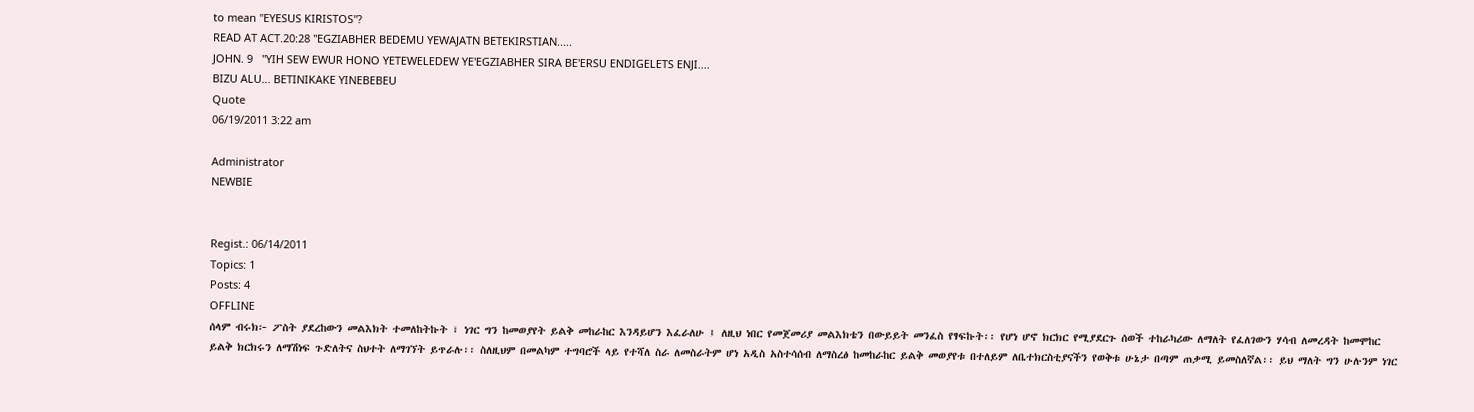to mean "EYESUS KIRISTOS"?
READ AT ACT.20:28 "EGZIABHER BEDEMU YEWAJATN BETEKIRSTIAN.....
JOHN. 9   "YIH SEW EWUR HONO YETEWELEDEW YE'EGZIABHER SIRA BE'ERSU ENDIGELETS ENJI....
BIZU ALU... BETINIKAKE YINEBEBEU
Quote
06/19/2011 3:22 am

Administrator
NEWBIE


Regist.: 06/14/2011
Topics: 1
Posts: 4
OFFLINE
ሰላም ብሩክ፦ ፖስት ያደረከውን መልእክት ተመለከትኩት ፣ ነገር ግን ከመወያየት ይልቅ መከራከር እንዳይሆን እፈራለሁ ፤ ለዚህ ነበር የመጀመሪያ መልእክቴን በውይይት መንፈስ የፃፍኩት፡፡ የሆነ ሆኖ ክርክር የሚያደርጉ ሰወች ተከራካሪው ለማለት የፈለገውን ሃሳብ ለመረዳት ከመሞከር ይልቅ ክርክሩን ለማሽነፍ ጉድለትና ስህተት ለማገኘት ይጥራሉ፡፡ ስለዚህም በመልካም ተግባሮች ላይ የተሻለ ስራ ለመስራትም ሆነ አዲስ አስተሳሰብ ለማስረፅ ከመከራከር ይልቅ መወያየቱ በተለይም ለቤተክርስቲያናችን የወቅቱ ሁኔታ በጣም ጠቃሚ ይመስለኛል፡፡ ይህ ማለት ግን ሁሉንም ነገር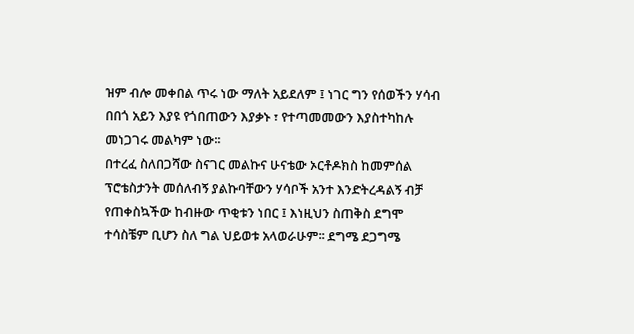ዝም ብሎ መቀበል ጥሩ ነው ማለት አይደለም ፤ ነገር ግን የሰወችን ሃሳብ በበጎ አይን እያዩ የጎበጠውን እያቃኑ ፣ የተጣመመውን እያስተካከሉ መነጋገሩ መልካም ነው፡፡
በተረፈ ስለበጋሻው ስናገር መልኩና ሁናቴው ኦርቶዶክስ ከመምሰል ፕሮቴስታንት መሰለብኝ ያልኩባቸውን ሃሳቦች አንተ እንድትረዳልኝ ብቻ የጠቀስኳችው ከብዙው ጥቂቱን ነበር ፤ እነዚህን ስጠቅስ ደግሞ ተሳስቼም ቢሆን ስለ ግል ህይወቱ አላወራሁም፡፡ ደግሜ ደጋግሜ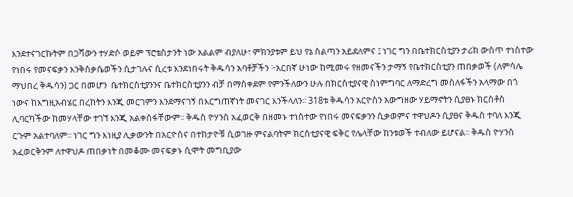እንደተናገርኩትም በጋሻውን ተሃድሶ ወይም ፕሮቴስታንት ነው አልልም ብያለሁ፣ ምክንያቱም ይህ የኔ ስልጣን አይደለምና ፤ ነገር ግን በቤተክርስቲያን ታሪክ ውስጥ ተነስተው የነበሩ የመናፍቃን እንቅስቃሴወችን ሲታገሉና ሲረቱ እንደነበሩት ቅዱሳን አባቶቻችን ፦አርበኛ ሁነው ከሚመሩ የዘመናችን ታማኝ የቤተክርስቲያን ጠበቃወች (ለምሳሌ ማህበረ ቅዱሳን) ጋር በመሆን  ቤተክርስቲያንንና ቤተክርስቲያንን ብቻ በማስቀደም የምንችለውን ሁሉ በክርስቲያናዊ ስነምግባር ለማድረግ መሰለፋችን አላማው በጎ ነውና ከእግዚአብሄር በረከትን እንጂ መርገምን እንደማናገኝ በእርግጠኛነት መናገር እንችላለን፡፡ 318ቱ ቅዱሳን አርዮስን አውግዘው ሃይማኖትን ሲያፀኑ ክርስቶስ ሊባርካችው ከመሃላቸው ተገኘ እንጂ አልቀሰፋቸውም፡፡ ቅዱስ ዮሃንስ አፈወርቅ በዘመኑ ተነስተው የነበሩ መናፍቃንን ሲቃወምና ተዋህዶን ሲያፀና ቅዱስ ተባለ እንጂ ርጉም አልተባለም፡፡ ነገር ግን እነዚያ ሊቃውንት በአርዮስና በተከታዮቹ ሲወገዙ ምናልባትም ክርስቲያናዊ ፍቅር የሌላቸው ከንቱወች ተብለው ይሆናል፡፡ ቅዱስ ዮሃንስ አፈወርቅንም ለተዋህዶ ጠበቃነት በመቆሙ መናፍቃኑ ሲሞት መግቢያው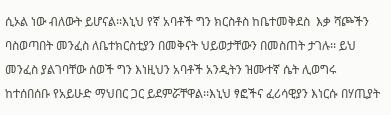ሲኦል ነው ብለውት ይሆናል፡፡እኒህ የኛ አባቶች ግን ክርስቶስ ከቤተመቅደስ  እቃ ሻጮችን ባስወጣበት መንፈስ ለቤተክርስቲያን በመቅናት ህይወታቸውን በመስጠት ታገሉ፡፡ ይህ መንፈስ ያልገባቸው ሰወች ግን እነዚህን አባቶች አንዲትን ዝሙተኛ ሴት ሊወግሩ ከተሰበሰቡ የአይሁድ ማህበር ጋር ይደምሯቸዋል፡፡እኒህ ፃፎችና ፈሪሳዊያን እነርሱ በሃጢያት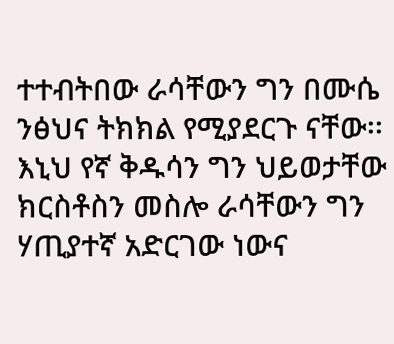ተተብትበው ራሳቸውን ግን በሙሴ ንፅህና ትክክል የሚያደርጉ ናቸው፡፡ እኒህ የኛ ቅዱሳን ግን ህይወታቸው ክርስቶስን መስሎ ራሳቸውን ግን ሃጢያተኛ አድርገው ነውና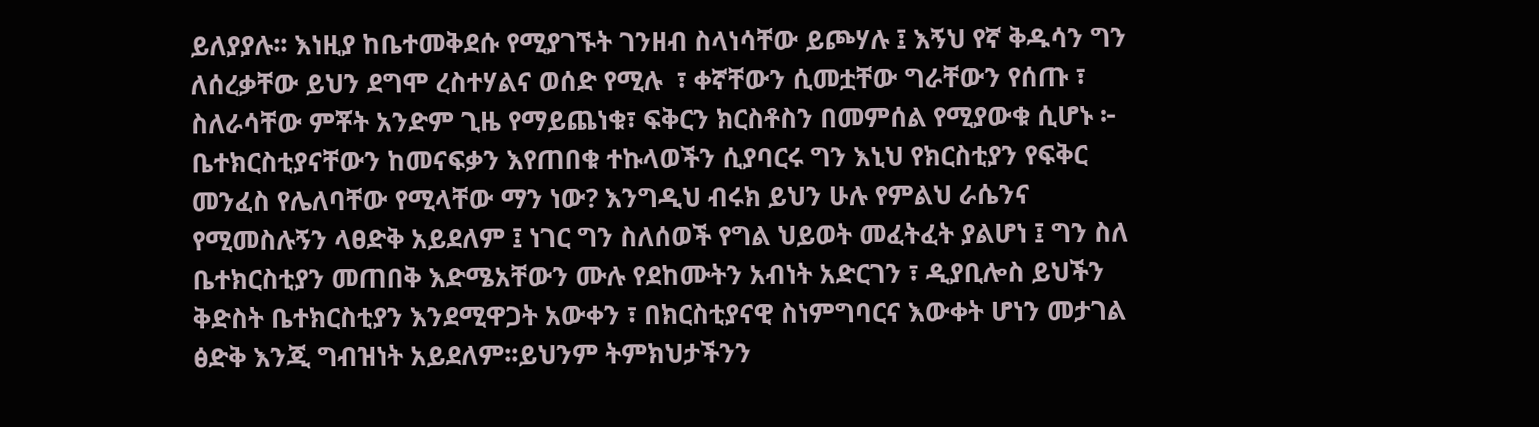ይለያያሉ፡፡ እነዚያ ከቤተመቅደሱ የሚያገኙት ገንዘብ ስላነሳቸው ይጮሃሉ ፤ እኝህ የኛ ቅዱሳን ግን ለሰረቃቸው ይህን ደግሞ ረስተሃልና ወሰድ የሚሉ  ፣ ቀኛቸውን ሲመቷቸው ግራቸውን የሰጡ ፣  ስለራሳቸው ምቾት አንድም ጊዜ የማይጨነቁ፣ ፍቅርን ክርስቶስን በመምሰል የሚያውቁ ሲሆኑ ፦ ቤተክርስቲያናቸውን ከመናፍቃን እየጠበቁ ተኩላወችን ሲያባርሩ ግን እኒህ የክርስቲያን የፍቅር መንፈስ የሌለባቸው የሚላቸው ማን ነው? እንግዲህ ብሩክ ይህን ሁሉ የምልህ ራሴንና የሚመስሉኝን ላፀድቅ አይደለም ፤ ነገር ግን ስለሰወች የግል ህይወት መፈትፈት ያልሆነ ፤ ግን ስለ ቤተክርስቲያን መጠበቅ እድሜአቸውን ሙሉ የደከሙትን አብነት አድርገን ፣ ዲያቢሎስ ይህችን ቅድስት ቤተክርስቲያን እንደሚዋጋት አውቀን ፣ በክርስቲያናዊ ስነምግባርና እውቀት ሆነን መታገል ፅድቅ እንጂ ግብዝነት አይደለም፡፡ይህንም ትምክህታችንን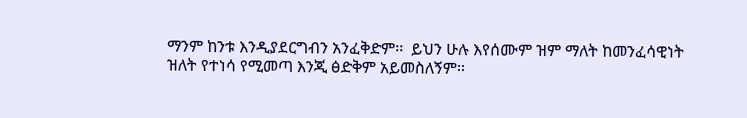ማንም ከንቱ እንዲያደርግብን አንፈቅድም፡፡  ይህን ሁሉ እየሰሙም ዝም ማለት ከመንፈሳዊነት ዝለት የተነሳ የሚመጣ እንጂ ፅድቅም አይመስለኝም፡፡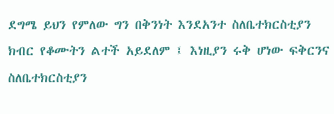ደግሜ ይህን የምለው ግን በቅንነት እንደአንተ ስለቤተክርስቲያን ክብር የቆሙትን ልተች አይደለም ፤ እነዚያን ሩቅ ሆነው ፍቅርንና ስለቤተክርስቲያን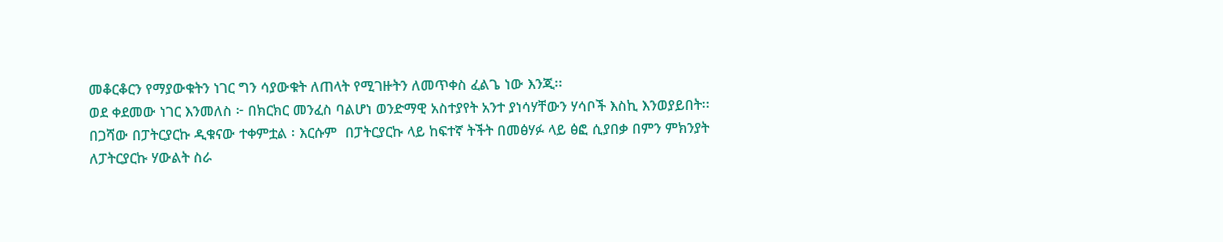መቆርቆርን የማያውቁትን ነገር ግን ሳያውቁት ለጠላት የሚገዙትን ለመጥቀስ ፈልጌ ነው እንጂ፡፡
ወደ ቀደመው ነገር እንመለስ ፦ በክርክር መንፈስ ባልሆነ ወንድማዊ አስተያየት አንተ ያነሳሃቸውን ሃሳቦች እስኪ እንወያይበት፡፡ በጋሻው በፓትርያርኩ ዲቁናው ተቀምቷል ፡ እርሱም  በፓትርያርኩ ላይ ከፍተኛ ትችት በመፅሃፉ ላይ ፅፎ ሲያበቃ በምን ምክንያት ለፓትርያርኩ ሃውልት ስራ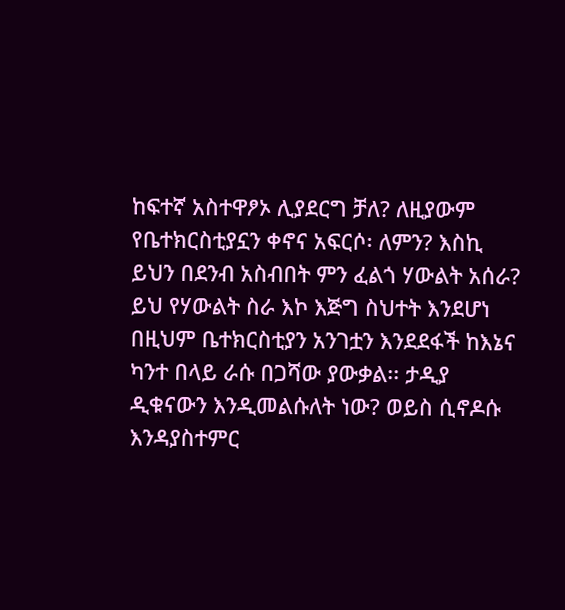ከፍተኛ አስተዋፆኦ ሊያደርግ ቻለ? ለዚያውም የቤተክርስቲያኗን ቀኖና አፍርሶ፡ ለምን? እስኪ ይህን በደንብ አስብበት ምን ፈልጎ ሃውልት አሰራ? ይህ የሃውልት ስራ እኮ እጅግ ስህተት እንደሆነ በዚህም ቤተክርስቲያን አንገቷን እንደደፋች ከእኔና ካንተ በላይ ራሱ በጋሻው ያውቃል፡፡ ታዲያ ዲቁናውን እንዲመልሱለት ነው? ወይስ ሲኖዶሱ እንዳያስተምር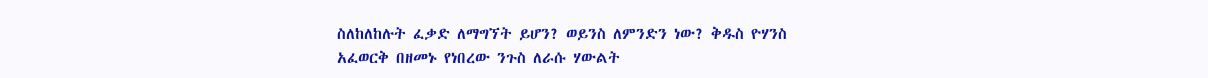ስለከለከሉት ፈቃድ ለማግኘት ይሆን? ወይንስ ለምንድን ነው? ቅዱስ ዮሃንስ አፈወርቅ በዘመኑ የነበረው ንጉስ ለራሱ ሃውልት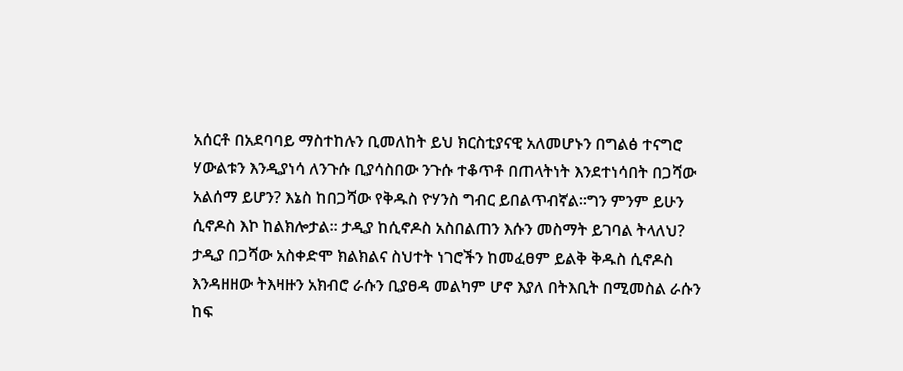አሰርቶ በአደባባይ ማስተከሉን ቢመለከት ይህ ክርስቲያናዊ አለመሆኑን በግልፅ ተናግሮ ሃውልቱን እንዲያነሳ ለንጉሱ ቢያሳስበው ንጉሱ ተቆጥቶ በጠላትነት እንደተነሳበት በጋሻው አልሰማ ይሆን? እኔስ ከበጋሻው የቅዱስ ዮሃንስ ግብር ይበልጥብኛል፡፡ግን ምንም ይሁን ሲኖዶስ እኮ ከልክሎታል፡፡ ታዲያ ከሲኖዶስ አስበልጠን እሱን መስማት ይገባል ትላለህ? ታዲያ በጋሻው አስቀድሞ ክልክልና ስህተት ነገሮችን ከመፈፀም ይልቅ ቅዱስ ሲኖዶስ እንዳዘዘው ትእዛዙን አክብሮ ራሱን ቢያፀዳ መልካም ሆኖ እያለ በትእቢት በሚመስል ራሱን ከፍ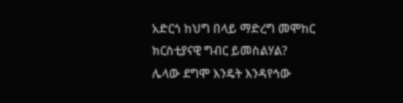አድርጎ ከህግ በላይ ማድረግ መሞከር ክርስቲያናዊ ግብር ይመስልሃል?
ሌላው ደግሞ እንዴት እንዳየኅው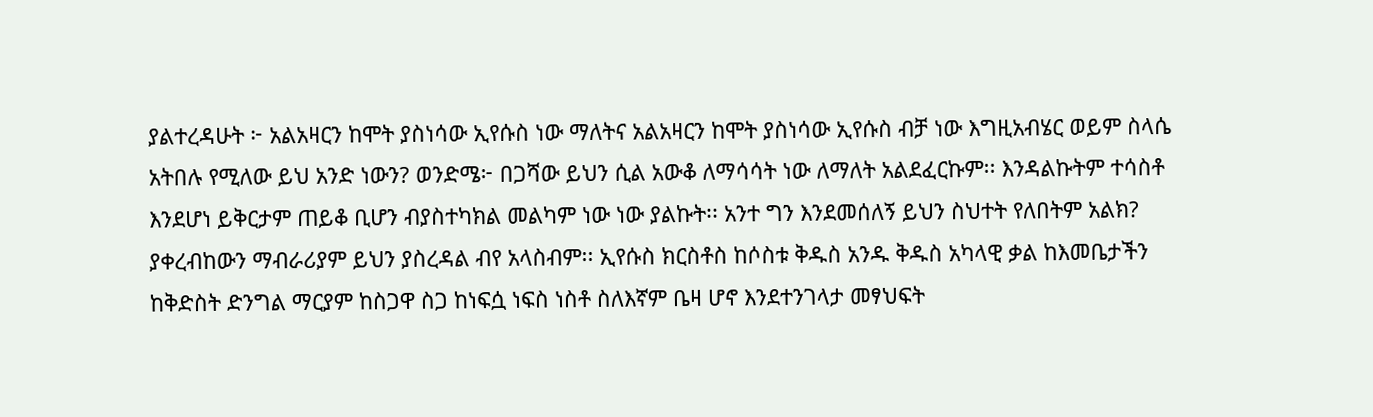ያልተረዳሁት ፦ አልአዛርን ከሞት ያስነሳው ኢየሱስ ነው ማለትና አልአዛርን ከሞት ያስነሳው ኢየሱስ ብቻ ነው እግዚአብሄር ወይም ስላሴ አትበሉ የሚለው ይህ አንድ ነውን? ወንድሜ፦ በጋሻው ይህን ሲል አውቆ ለማሳሳት ነው ለማለት አልደፈርኩም፡፡ እንዳልኩትም ተሳስቶ እንደሆነ ይቅርታም ጠይቆ ቢሆን ብያስተካክል መልካም ነው ነው ያልኩት፡፡ አንተ ግን እንደመሰለኝ ይህን ስህተት የለበትም አልክ? ያቀረብከውን ማብራሪያም ይህን ያስረዳል ብየ አላስብም፡፡ ኢየሱስ ክርስቶስ ከሶስቱ ቅዱስ አንዱ ቅዱስ አካላዊ ቃል ከእመቤታችን ከቅድስት ድንግል ማርያም ከስጋዋ ስጋ ከነፍሷ ነፍስ ነስቶ ስለእኛም ቤዛ ሆኖ እንደተንገላታ መፃህፍት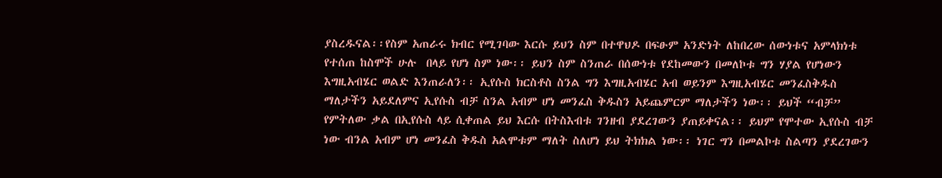ያስረዱናል፡፡የስም አጠራሩ ክብር የሚገባው እርሱ ይህን ስም በተዋህዶ በፍፁም አንድነት ለከበረው ሰውነቱና አምላክነቱ የተሰጠ ከስሞች ሁሉ  በላይ የሆነ ስም ነው፡፡ ይህን ስም ስንጠራ በሰውነቱ የደከመውን በመለኮቱ ግን ሃያል የሆነውን እግዚአብሄር ወልድ እንጠራለን፡፡ ኢየሱስ ክርስቶስ ስንል ግን እግዚአብሄር አብ ወይንም እግዚአብሄር መንፈስቅዱስ ማለታችን አይደለምና ኢየሱስ ብቻ ስንል አብም ሆነ መንፈስ ቅዱስን አይጨምርም ማለታችን ነው፡፡ ይህች “ብቻ” የምትለው ቃል በኢየሱስ ላይ ሲቀጠል ይህ እርሱ በትስእብቱ ገንዘብ ያደረገውን ያጠይቀናል፡፡ ይህም የሞተው ኢየሱስ ብቻ ነው ብንል አብም ሆነ መንፈስ ቅዱስ አልሞቱም ማለት ስለሆነ ይህ ትክክል ነው፡፡ ነገር ግን በመልኮቱ ስልጣን ያደረገውን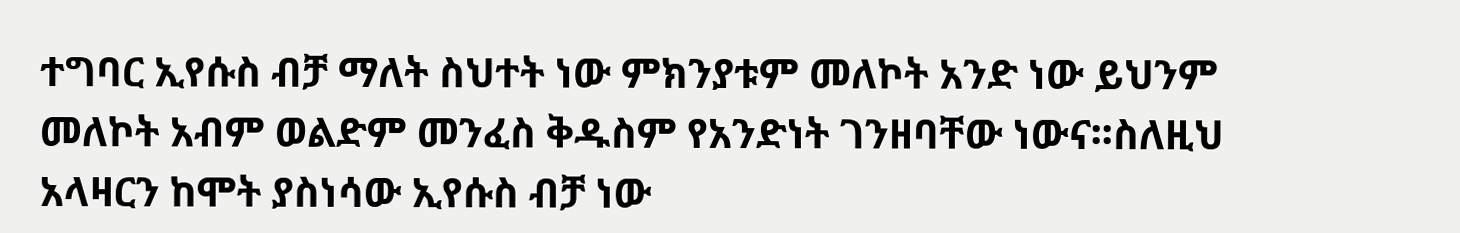ተግባር ኢየሱስ ብቻ ማለት ስህተት ነው ምክንያቱም መለኮት አንድ ነው ይህንም መለኮት አብም ወልድም መንፈስ ቅዱስም የአንድነት ገንዘባቸው ነውና፡፡ስለዚህ አላዛርን ከሞት ያስነሳው ኢየሱስ ብቻ ነው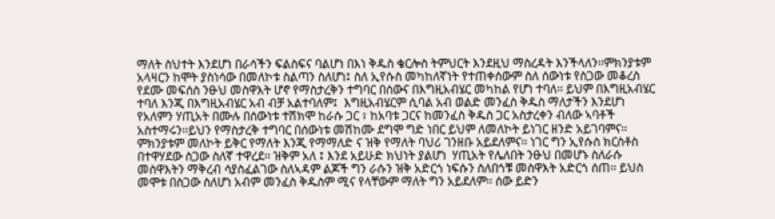ማለት ስህተት እንደሆነ በራሳችን ፍልስፍና ባልሆነ በእነ ቅዱስ ቄርሎስ ትምህርት እንደዚህ ማስረዳት እንችላለን፡፡ምክንያቱም አላዛርን ከሞት ያስነሳው በመለኮቱ ስልጣን ስለሆነ፤ ስለ ኢየሱስ መካከለኛነት የተጠቀሰውም ስለ ሰውነቱ የስጋው መቆረስ የደሙ መፍሰስ ንፁህ መስዋእት ሆኖ የማስታረቅን ተግባር በሰውና በእግዚአብሄር መካከል የሆነ ተባለ፡፡ ይህም በእግዚአብሄር ተባለ እንጂ በእግዚአብሄር አብ ብቻ አልተባለም፤  እግዚአብሄርም ሲባል አብ ወልድ መንፈስ ቅዱስ ማለታችን እንደሆነ የአለምን ሃጢአት በሙሉ በሰውነቱ ተሽክሞ ከራሱ ጋር ፣ ከአባቱ ጋርና ከመንፈስ ቅዱስ ጋር አስታረቀን ብለው ኣባቶች አስተማሩን፡፡ይህን የማስታረቅ ተግባር በሰውነቱ መሽከሙ ደግሞ ግድ ነበር ይህም ለመለኮት ይነገር ዘንድ አይገባምና፡፡ ምክንያቱም መለኮት ይቅር የማለት እንጂ የማማለድ ና ዝቅ የማለት ባህሪ ገንዘቡ አይደለምና፡፡ ነገር ግን ኢየሱስ ክርስቶስ በተዋሃደው ስጋው ስለኛ ተዋረደ፡፡ ዝቅም አለ ፤ እንደ አይሁድ ክህነት ያልሆነ  ሃጢአት የሌለበት ንፁህ በመሆኑ ስለራሱ መስዋእትን ማቅረብ ሳያስፈልገው ስለኣዳም ልጆች ግን ራሱን ዝቅ አድርጎ ነፍሱን ስለበጎቹ መስዋእት አድርጎ ሰጠ፡፡ ይህስ መሞቱ በስጋው ስለሆነ አብም መንፈስ ቅዱስም ሚና የላቸውም ማለት ግን አይደለም፡፡ ሰው ይድን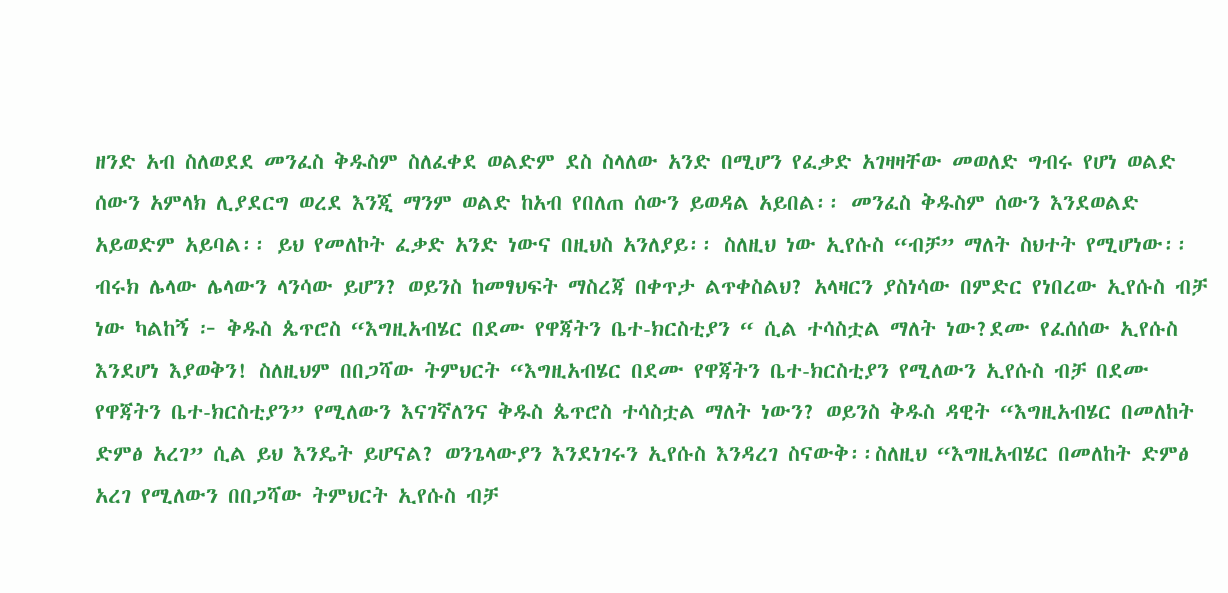ዘንድ አብ ስለወደደ መንፈስ ቅዱስም ስለፈቀደ ወልድም ደስ ስላለው አንድ በሚሆን የፈቃድ አገዛዛቸው መወለድ ግብሩ የሆነ ወልድ ሰውን አምላክ ሊያደርግ ወረደ እንጂ ማንም ወልድ ከአብ የበለጠ ሰውን ይወዳል አይበል፡፡ መንፈስ ቅዱስም ሰውን እንደወልድ አይወድም አይባል፡፡ ይህ የመለኮት ፈቃድ አንድ ነውና በዚህስ አንለያይ፡፡ ስለዚህ ነው ኢየሱስ “ብቻ” ማለት ስህተት የሚሆነው፡፡
ብሩክ ሌላው ሌላውን ላንሳው ይሆን? ወይንስ ከመፃህፍት ማስረጃ በቀጥታ ልጥቀስልህ? አላዛርን ያስነሳው በምድር የነበረው ኢየሱስ ብቻ ነው ካልከኝ ፦ ቅዱስ ጴጥሮስ “እግዚአብሄር በደሙ የዋጃትን ቤተ-ክርስቲያን “ ሲል ተሳስቷል ማለት ነው?ደሙ የፈሰሰው ኢየሱስ እንደሆነ እያወቅን! ስለዚህም በበጋሻው ትምህርት “እግዚአብሄር በደሙ የዋጃትን ቤተ-ክርስቲያን የሚለውን ኢየሱስ ብቻ በደሙ የዋጃትን ቤተ-ክርስቲያን” የሚለውን እናገኛለንና ቅዱስ ጴጥሮስ ተሳስቷል ማለት ነውን? ወይንስ ቅዱስ ዳዊት “እግዚአብሄር በመለከት ድምፅ አረገ” ሲል ይህ እንዴት ይሆናል? ወንጌላውያን እንደነገሩን ኢየሱስ እንዳረገ ስናውቅ፡፡ስለዚህ “እግዚአብሄር በመለከት ድምፅ አረገ የሚለውን በበጋሻው ትምህርት ኢየሱስ ብቻ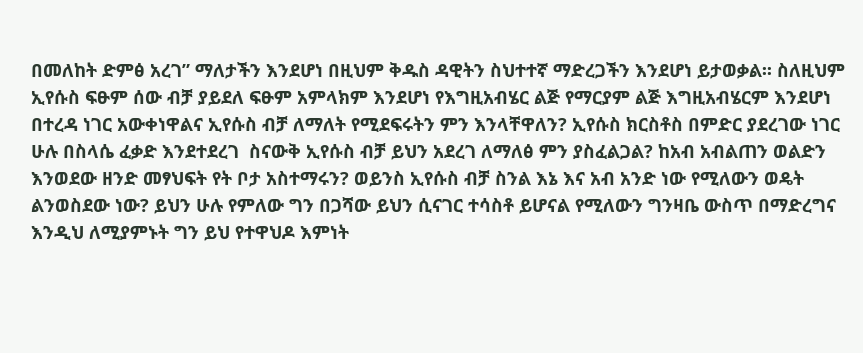በመለከት ድምፅ አረገ” ማለታችን እንደሆነ በዚህም ቅዱስ ዳዊትን ስህተተኛ ማድረጋችን እንደሆነ ይታወቃል፡፡ ስለዚህም ኢየሱስ ፍፁም ሰው ብቻ ያይደለ ፍፁም አምላክም እንደሆነ የእግዚአብሄር ልጅ የማርያም ልጅ እግዚአብሄርም እንደሆነ በተረዳ ነገር አውቀነዋልና ኢየሱስ ብቻ ለማለት የሚደፍሩትን ምን እንላቸዋለን? ኢየሱስ ክርስቶስ በምድር ያደረገው ነገር ሁሉ በስላሴ ፈቃድ እንደተደረገ  ስናውቅ ኢየሱስ ብቻ ይህን አደረገ ለማለፅ ምን ያስፈልጋል? ከአብ አብልጠን ወልድን እንወደው ዘንድ መፃህፍት የት ቦታ አስተማሩን? ወይንስ ኢየሱስ ብቻ ስንል እኔ እና አብ አንድ ነው የሚለውን ወዴት ልንወስደው ነው? ይህን ሁሉ የምለው ግን በጋሻው ይህን ሲናገር ተሳስቶ ይሆናል የሚለውን ግንዛቤ ውስጥ በማድረግና እንዲህ ለሚያምኑት ግን ይህ የተዋህዶ እምነት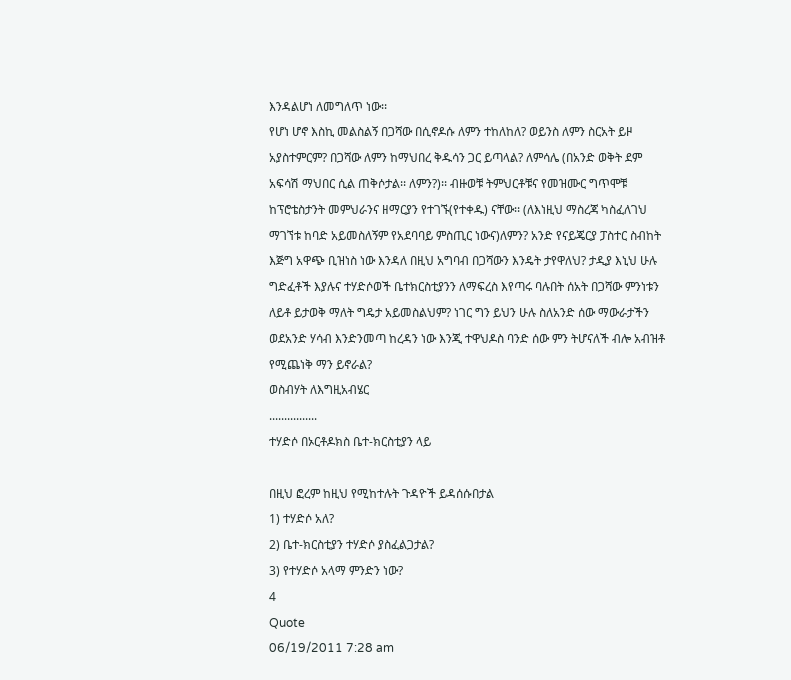እንዳልሆነ ለመግለጥ ነው፡፡
የሆነ ሆኖ እስኪ መልስልኝ በጋሻው በሲኖዶሱ ለምን ተከለከለ? ወይንስ ለምን ስርአት ይዞ አያስተምርም? በጋሻው ለምን ከማህበረ ቅዱሳን ጋር ይጣላል? ለምሳሌ (በአንድ ወቅት ደም አፍሳሽ ማህበር ሲል ጠቅሶታል፡፡ ለምን?)፡፡ ብዙወቹ ትምህርቶቹና የመዝሙር ግጥሞቹ ከፕሮቴስታንት መምህራንና ዘማርያን የተገኙ(የተቀዱ) ናቸው፡፡ (ለእነዚህ ማስረጃ ካስፈለገህ ማገኘቱ ከባድ አይመስለኝም የአደባባይ ምስጢር ነውና)ለምን? አንድ የናይጄርያ ፓስተር ስብከት እጅግ አዋጭ ቢዝነስ ነው እንዳለ በዚህ አግባብ በጋሻውን እንዴት ታየዋለህ? ታዲያ እኒህ ሁሉ ግድፈቶች እያሉና ተሃድሶወች ቤተክርስቲያንን ለማፍረስ እየጣሩ ባሉበት ሰአት በጋሻው ምንነቱን ለይቶ ይታወቅ ማለት ግዴታ አይመስልህም? ነገር ግን ይህን ሁሉ ስለአንድ ሰው ማውራታችን ወደአንድ ሃሳብ እንድንመጣ ከረዳን ነው እንጂ ተዋህዶስ ባንድ ሰው ምን ትሆናለች ብሎ አብዝቶ የሚጨነቅ ማን ይኖራል?
ወስብሃት ለእግዚአብሄር
................
ተሃድሶ በኦርቶዶክስ ቤተ-ክርስቲያን ላይ

በዚህ ፎረም ከዚህ የሚከተሉት ጉዳዮች ይዳሰሱበታል
1) ተሃድሶ አለ?
2) ቤተ-ክርስቲያን ተሃድሶ ያስፈልጋታል?
3) የተሃድሶ አላማ ምንድን ነው?
4
Quote
06/19/2011 7:28 am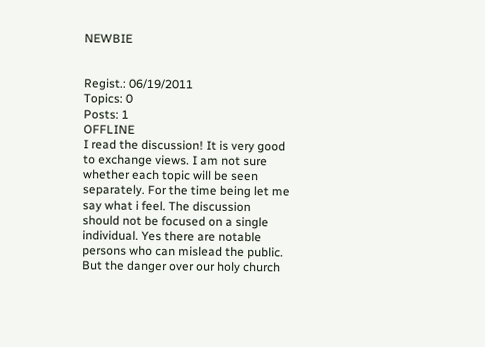NEWBIE


Regist.: 06/19/2011
Topics: 0
Posts: 1
OFFLINE
I read the discussion! It is very good to exchange views. I am not sure whether each topic will be seen separately. For the time being let me say what i feel. The discussion should not be focused on a single individual. Yes there are notable persons who can mislead the public. But the danger over our holy church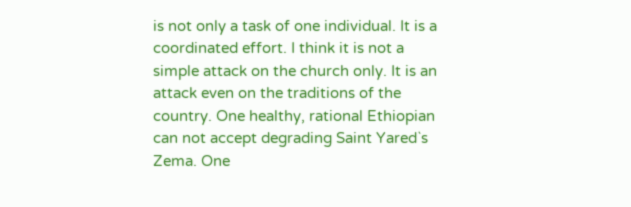is not only a task of one individual. It is a coordinated effort. I think it is not a simple attack on the church only. It is an attack even on the traditions of the country. One healthy, rational Ethiopian can not accept degrading Saint Yared`s Zema. One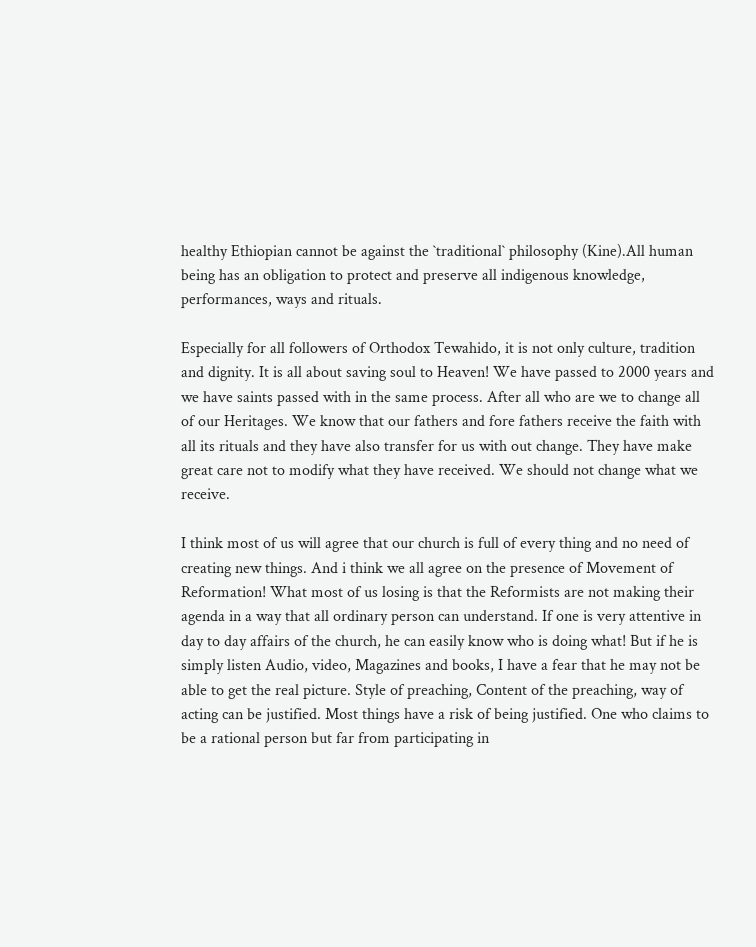healthy Ethiopian cannot be against the `traditional` philosophy (Kine).All human being has an obligation to protect and preserve all indigenous knowledge, performances, ways and rituals.

Especially for all followers of Orthodox Tewahido, it is not only culture, tradition and dignity. It is all about saving soul to Heaven! We have passed to 2000 years and we have saints passed with in the same process. After all who are we to change all of our Heritages. We know that our fathers and fore fathers receive the faith with all its rituals and they have also transfer for us with out change. They have make great care not to modify what they have received. We should not change what we receive.

I think most of us will agree that our church is full of every thing and no need of creating new things. And i think we all agree on the presence of Movement of Reformation! What most of us losing is that the Reformists are not making their agenda in a way that all ordinary person can understand. If one is very attentive in day to day affairs of the church, he can easily know who is doing what! But if he is simply listen Audio, video, Magazines and books, I have a fear that he may not be able to get the real picture. Style of preaching, Content of the preaching, way of acting can be justified. Most things have a risk of being justified. One who claims to be a rational person but far from participating in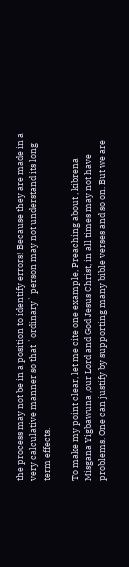the process may not be in a position to identify errors! Because they are made in a very calculative manner so that `ordinary` person may not understand its long term effects.

To make my point clear, let me cite one example, Preaching about , kibrena Misgana Yigbawuna ,our Lord and God Jesus Christ, in all times may not have problems. One can justify by supporting many bible verses and so on. But we are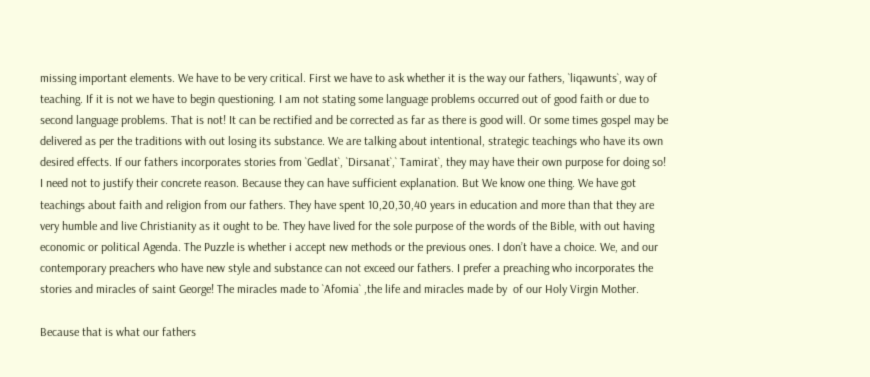missing important elements. We have to be very critical. First we have to ask whether it is the way our fathers, `liqawunts`, way of teaching. If it is not we have to begin questioning. I am not stating some language problems occurred out of good faith or due to second language problems. That is not! It can be rectified and be corrected as far as there is good will. Or some times gospel may be delivered as per the traditions with out losing its substance. We are talking about intentional, strategic teachings who have its own desired effects. If our fathers incorporates stories from `Gedlat`, `Dirsanat`,` Tamirat`, they may have their own purpose for doing so! I need not to justify their concrete reason. Because they can have sufficient explanation. But We know one thing. We have got teachings about faith and religion from our fathers. They have spent 10,20,30,40 years in education and more than that they are very humble and live Christianity as it ought to be. They have lived for the sole purpose of the words of the Bible, with out having economic or political Agenda. The Puzzle is whether i accept new methods or the previous ones. I don’t have a choice. We, and our contemporary preachers who have new style and substance can not exceed our fathers. I prefer a preaching who incorporates the stories and miracles of saint George! The miracles made to `Afomia` ,the life and miracles made by  of our Holy Virgin Mother.

Because that is what our fathers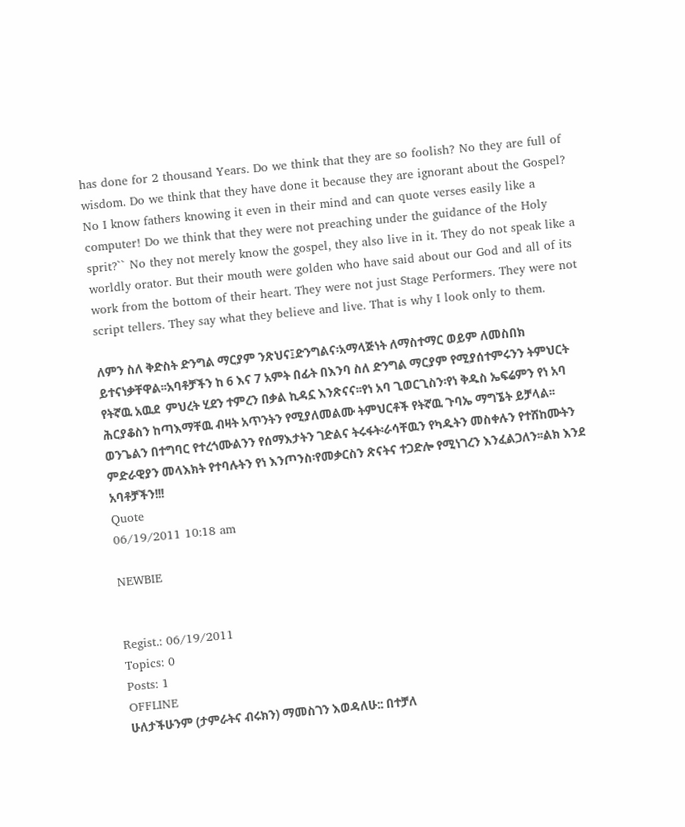has done for 2 thousand Years. Do we think that they are so foolish? No they are full of wisdom. Do we think that they have done it because they are ignorant about the Gospel? No I know fathers knowing it even in their mind and can quote verses easily like a computer! Do we think that they were not preaching under the guidance of the Holy sprit?`` No they not merely know the gospel, they also live in it. They do not speak like a worldly orator. But their mouth were golden who have said about our God and all of its work from the bottom of their heart. They were not just Stage Performers. They were not script tellers. They say what they believe and live. That is why I look only to them.

ለምን ስለ ቅድስት ድንግል ማርያም ንጽህና፤ድንግልና፡አማላጅነት ለማስተማር ወይም ለመስበክ ይተናነቃቸዋል፡፡አባቶቻችን ከ 6 እና 7 አምት በፊት በእንባ ስለ ድንግል ማርያም የሚያሰተምሩንን ትምህርት የትኛዉ አዉደ  ምህረት ሂደን ተምረን በቃል ኪዳኗ እንጽናና፡፡የነ አባ ጊወርጊስን፡የነ ቅዱስ ኤፍሬምን የነ አባ ሕርያቆስን ከጣእማቸዉ ብዛት አጥንትን የሚያለመልሙ ትምህርቶች የትኛዉ ጉባኤ ማግኜት ይቻላል፡፡ወንጌልን በተግባር የተረጎሙልንን የሰማእታትን ገድልና ትሩፋት፡ራሳቸዉን የካዱትን መስቀሉን የተሸከሙትን ምድራዊያን መላእክት የተባሉትን የነ እንጦንስ፡የመቃርስን ጽናትና ተጋድሎ የሚነገረን እንፈልጋለን፡፡ልክ እንደ አባቶቻችን!!!
Quote
06/19/2011 10:18 am

NEWBIE


Regist.: 06/19/2011
Topics: 0
Posts: 1
OFFLINE
ሁለታችሁንም (ታምራትና ብሩክን) ማመስገን እወዳለሁ:: በተቻለ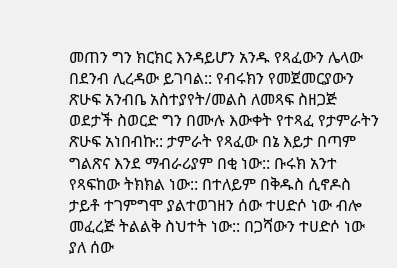መጠን ግን ክርክር እንዳይሆን አንዱ የጻፈውን ሌላው በደንብ ሊረዳው ይገባል:: የብሩክን የመጀመርያውን ጽሁፍ አንብቤ አስተያየት/መልስ ለመጻፍ ስዘጋጅ ወደታች ስወርድ ግን በሙሉ እውቀት የተጻፈ የታምራትን ጽሁፍ አነበብኩ:: ታምራት የጻፈው በኔ እይታ በጣም ግልጽና እንደ ማብራሪያም በቂ ነው:: ቡሩክ አንተ የጻፍከው ትክክል ነው:: በተለይም በቅዱስ ሲኖዶስ ታይቶ ተገምግሞ ያልተወገዘን ሰው ተሀድሶ ነው ብሎ መፈረጅ ትልልቅ ስህተት ነው:: በጋሻውን ተሀድሶ ነው ያለ ሰው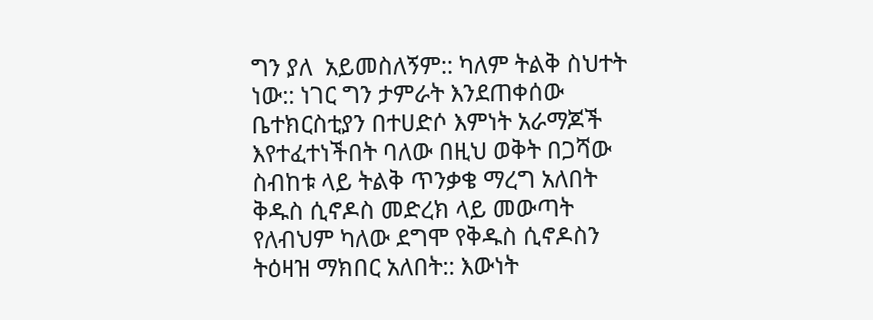ግን ያለ  አይመስለኝም:: ካለም ትልቅ ስህተት ነው:: ነገር ግን ታምራት እንደጠቀሰው ቤተክርስቲያን በተሀድሶ እምነት አራማጆች እየተፈተነችበት ባለው በዚህ ወቅት በጋሻው ስብከቱ ላይ ትልቅ ጥንቃቄ ማረግ አለበት ቅዱስ ሲኖዶስ መድረክ ላይ መውጣት የለብህም ካለው ደግሞ የቅዱስ ሲኖዶስን ትዕዛዝ ማክበር አለበት:: እውነት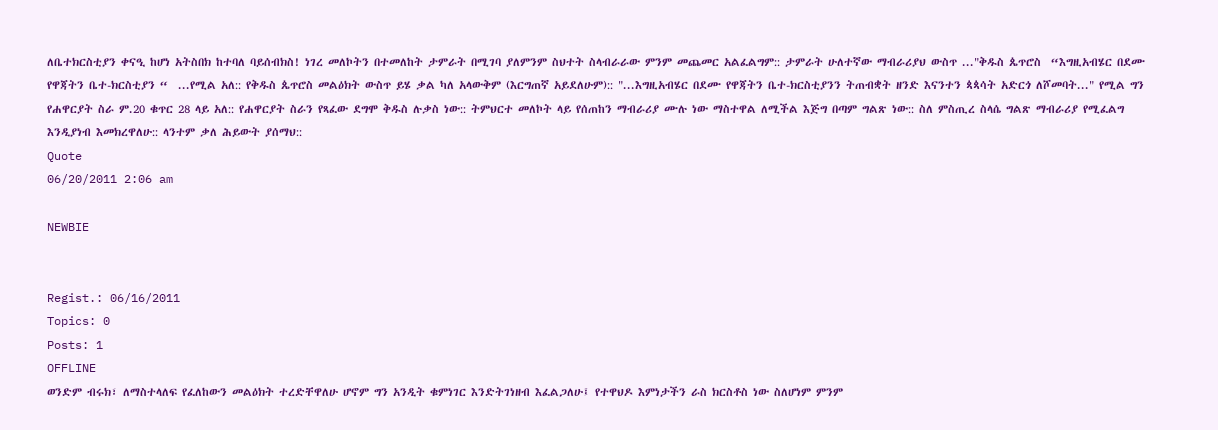ለቤተክርስቲያን ቀናዒ ከሆነ አትስበክ ከተባለ ባይሰብክስ! ነገረ መለኮትን በተመለከት ታምራት በሚገባ ያለምንም ስህተት ስላብራራው ምንም መጨመር አልፈልግም:: ታምራት ሁለተኛው ማብራሪያህ ውስጥ ..."ቅዱስ ጴጥሮስ  “እግዚአብሄር በደሙ የዋጃትን ቤተ-ክርስቲያን “  ...የሚል አለ:: የቅዱስ ጴጥሮስ መልዕክት ውስጥ ይሄ ቃል ካለ አላውቅም (እርግጠኛ አይደለሁም):: "...እግዚአብሄር በደሙ የዋጃትን ቤተ-ክርስቲያንን ትጠብቋት ዘንድ እናንተን ጳጳሳት አድርጎ ለሾመባት..." የሚል ግን የሐዋርያት ስራ ም.20 ቁጥር 28 ላይ አለ:: የሐዋርያት ስራን የጻፈው ደግሞ ቅዱስ ሉቃስ ነው:: ትምህርተ መለኮት ላይ የሰጠከን ማብራሪያ ሙሉ ነው ማስተዋል ለሚችል እጅግ በጣም ግልጽ ነው:: ስለ ምስጢረ ስላሴ ግልጽ ማብራሪያ የሚፈልግ እንዲያነብ እመክረዋለሁ:: ላንተም ቃለ ሕይውት ያሰማህ::
Quote
06/20/2011 2:06 am

NEWBIE


Regist.: 06/16/2011
Topics: 0
Posts: 1
OFFLINE
ወንድም ብሩክ፣ ለማስተላለፍ የፈለከውን መልዕክት ተረድቸዋለሁ ሆኖም ግን አንዲት ቁምነገር እንድትገነዘብ እፈልጋለሁ፤ የተዋህዶ እምነታችን ራስ ክርስቶስ ነው ስለሆነም ምንም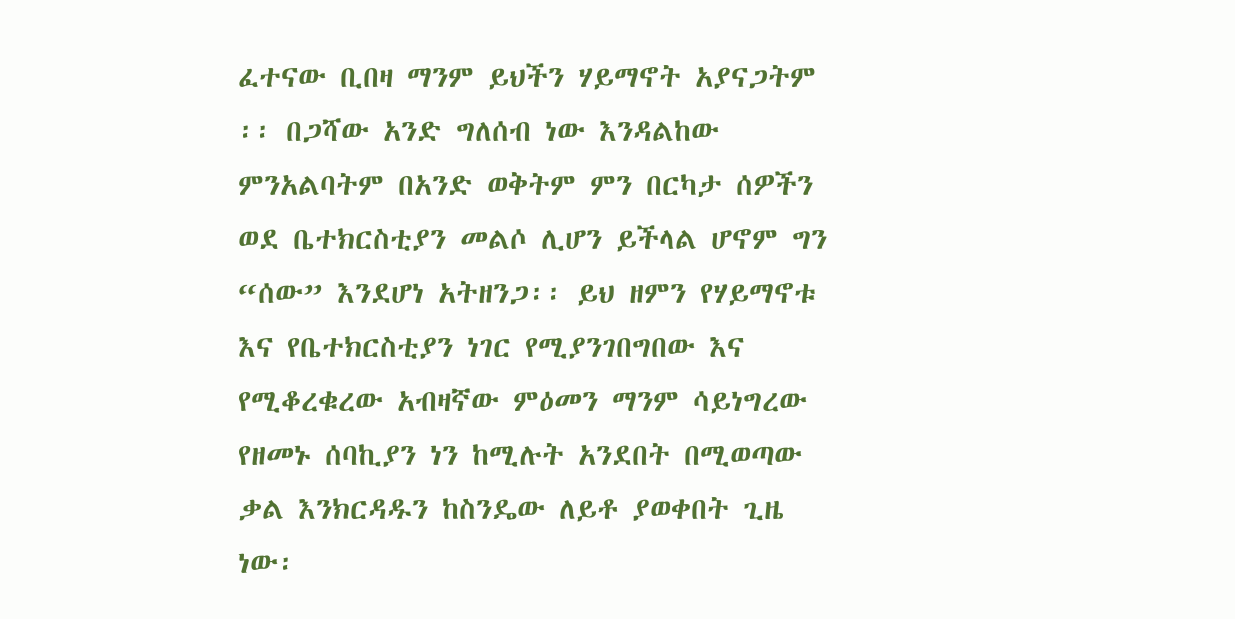ፈተናው ቢበዛ ማንም ይህችን ሃይማኖት አያናጋትም ፡፡ በጋሻው አንድ ግለሰብ ነው እንዳልከው ምንአልባትም በአንድ ወቅትም ምን በርካታ ሰዎችን ወደ ቤተክርስቲያን መልሶ ሊሆን ይችላል ሆኖም ግን “ሰው” እንደሆነ አትዘንጋ፡፡ ይህ ዘምን የሃይማኖቱ እና የቤተክርስቲያን ነገር የሚያንገበግበው እና የሚቆረቁረው አብዛኛው ምዕመን ማንም ሳይነግረው የዘመኑ ሰባኪያን ነን ከሚሉት አንደበት በሚወጣው ቃል እንክርዳዱን ከስንዴው ለይቶ ያወቀበት ጊዜ ነው፡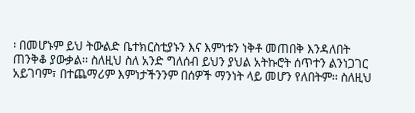፡ በመሆኑም ይህ ትውልድ ቤተክርስቲያኑን እና እምነቱን ነቅቶ መጠበቅ እንዳለበት ጠንቅቆ ያውቃል፡፡ ስለዚህ ስለ አንድ ግለሰብ ይህን ያህል አትኩሮት ሰጥተን ልንነጋገር አይገባም፣ በተጨማሪም እምነታችንንም በሰዎች ማንነት ላይ መሆን የለበትም፡፡ ስለዚህ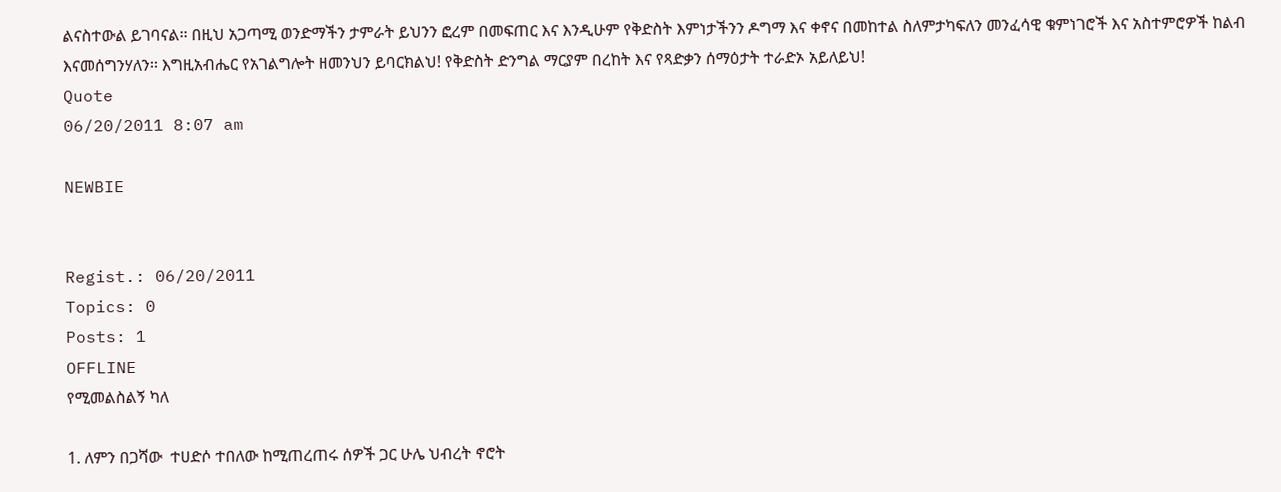ልናስተውል ይገባናል፡፡ በዚህ አጋጣሚ ወንድማችን ታምራት ይህንን ፎረም በመፍጠር እና እንዲሁም የቅድስት እምነታችንን ዶግማ እና ቀኖና በመከተል ስለምታካፍለን መንፈሳዊ ቁምነገሮች እና አስተምሮዎች ከልብ እናመሰግንሃለን፡፡ እግዚአብሔር የአገልግሎት ዘመንህን ይባርክልህ! የቅድስት ድንግል ማርያም በረከት እና የጻድቃን ሰማዕታት ተራድኦ አይለይህ!
Quote
06/20/2011 8:07 am

NEWBIE


Regist.: 06/20/2011
Topics: 0
Posts: 1
OFFLINE
የሚመልስልኝ ካለ

1. ለምን በጋሻው  ተሀድሶ ተበለው ከሚጠረጠሩ ሰዎች ጋር ሁሌ ህብረት ኖሮት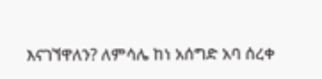እናገኘዋለን? ለምሳሌ ከነ አሰግድ አባ ሰረቀ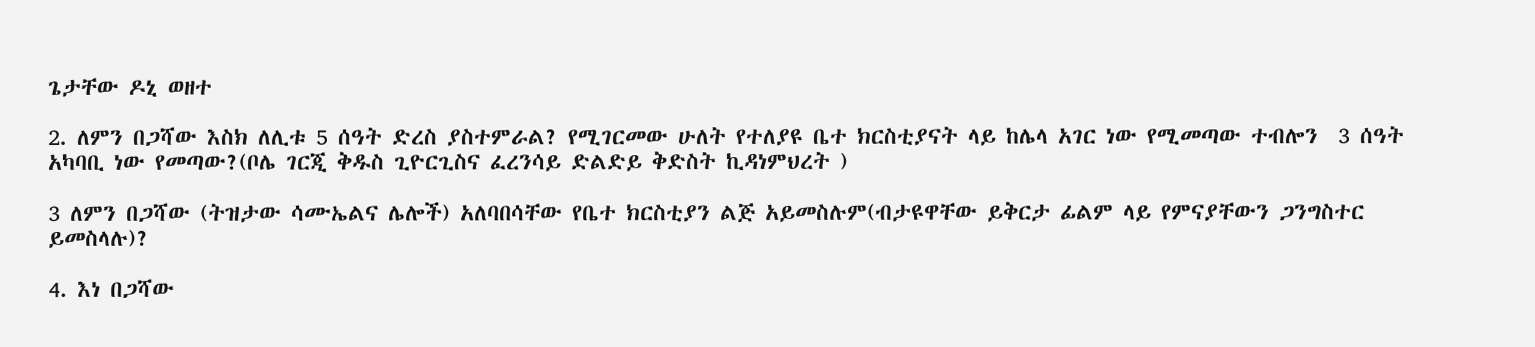ጌታቸው ዶኒ ወዘተ

2. ለምን በጋሻው እስክ ለሊቱ 5 ሰዓት ድረስ ያስተምራል? የሚገርመው ሁለት የተለያዩ ቤተ ክርስቲያናት ላይ ከሌላ አገር ነው የሚመጣው ተብሎን  3 ሰዓት አካባቢ ነው የመጣው?(ቦሌ ገርጂ ቅዱስ ጊዮርጊስና ፈረንሳይ ድልድይ ቅድስት ኪዳነምህረት )

3 ለምን በጋሻው (ትዝታው ሳሙኤልና ሌሎች) አለባበሳቸው የቤተ ክርስቲያን ልጅ አይመስሉም(ብታዩዋቸው ይቅርታ ፊልም ላይ የምናያቸውን ጋንግስተር ይመስላሉ)?

4. እነ በጋሻው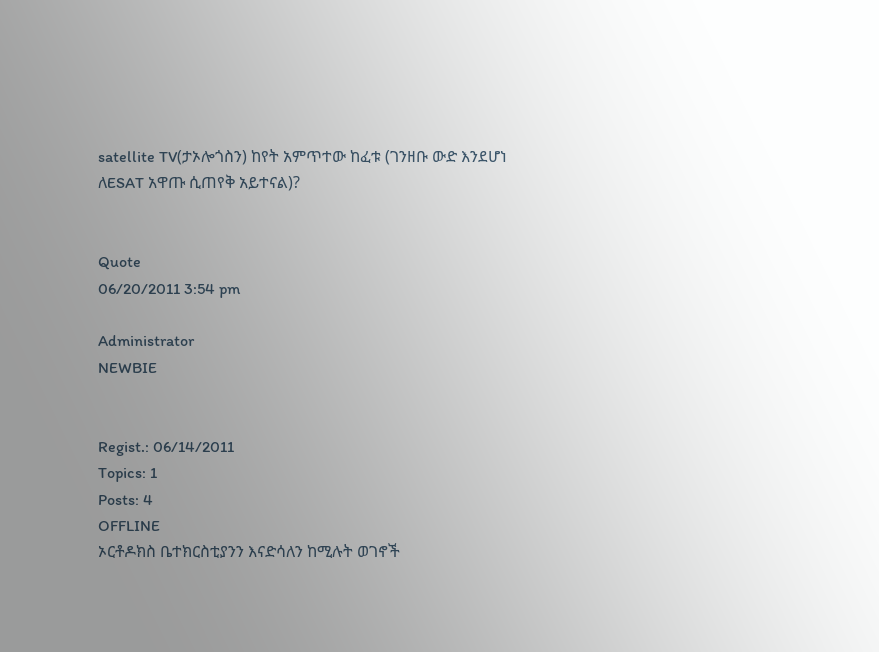satellite TV(ታኦሎጎስን) ከየት አምጥተው ከፈቱ (ገንዘቡ ውድ እንደሆነ ለESAT አዋጡ ሲጠየቅ አይተናል)?


Quote
06/20/2011 3:54 pm

Administrator
NEWBIE


Regist.: 06/14/2011
Topics: 1
Posts: 4
OFFLINE
ኦርቶዶክስ ቤተክርስቲያንን እናድሳለን ከሚሉት ወገኖች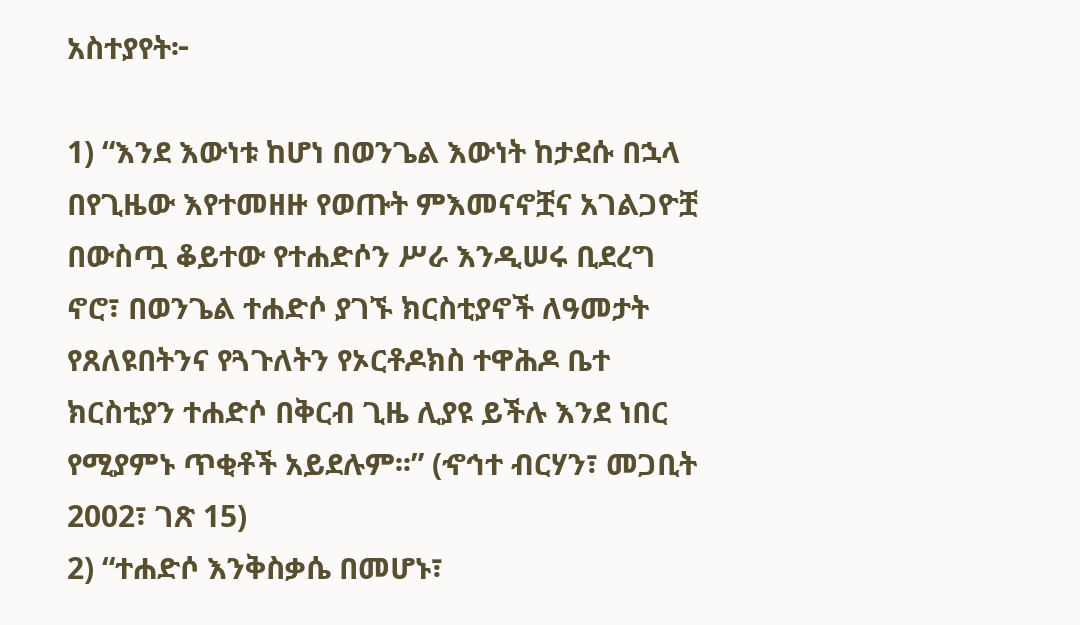አስተያየት፦

1) “እንደ እውነቱ ከሆነ በወንጌል እውነት ከታደሱ በኋላ በየጊዜው እየተመዘዙ የወጡት ምእመናኖቿና አገልጋዮቿ በውስጧ ቆይተው የተሐድሶን ሥራ እንዲሠሩ ቢደረግ ኖሮ፣ በወንጌል ተሐድሶ ያገኙ ክርስቲያኖች ለዓመታት የጸለዩበትንና የጓጉለትን የኦርቶዶክስ ተዋሕዶ ቤተ ክርስቲያን ተሐድሶ በቅርብ ጊዜ ሊያዩ ይችሉ እንደ ነበር የሚያምኑ ጥቂቶች አይደሉም፡፡” (ኆኅተ ብርሃን፣ መጋቢት 2002፣ ገጽ 15)
2) “ተሐድሶ እንቅስቃሴ በመሆኑ፣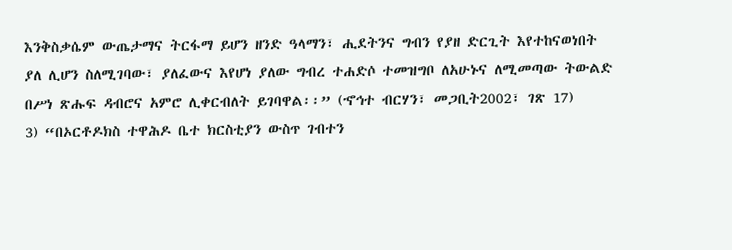እንቅስቃሴም ውጤታማና ትርፋማ ይሆን ዘንድ ዓላማን፣ ሒደትንና ግብን የያዘ ድርጊት እየተከናወነበት ያለ ሊሆን ስለሚገባው፣ ያለፈውና እየሆነ ያለው ግብረ ተሐድሶ ተመዝግቦ ለአሁኑና ለሚመጣው ትውልድ በሥነ ጽሑፍ ዳብሮና አምሮ ሊቀርብለት ይገባዋል፡፡” (ኆኅተ ብርሃን፣ መጋቢት2002፣ ገጽ 17)
3) “በኦርቶዶክስ ተዋሕዶ ቤተ ክርስቲያን ውስጥ ገብተን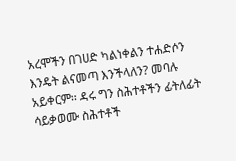አረሞችን በገሀድ ካልነቀልን ተሐድሶን እንዴት ልናመጣ እንችላለን? መባሉ አይቀርም፡፡ ዳሩ ግን ስሕተቶችን ፊትለፊት ሳይቃወሙ ስሕተቶች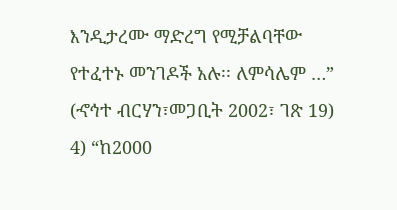እንዲታረሙ ማድረግ የሚቻልባቸው የተፈተኑ መንገዶች አሉ፡፡ ለምሳሌም …” (ኆኅተ ብርሃን፣መጋቢት 2002፣ ገጽ 19)
4) “ከ2000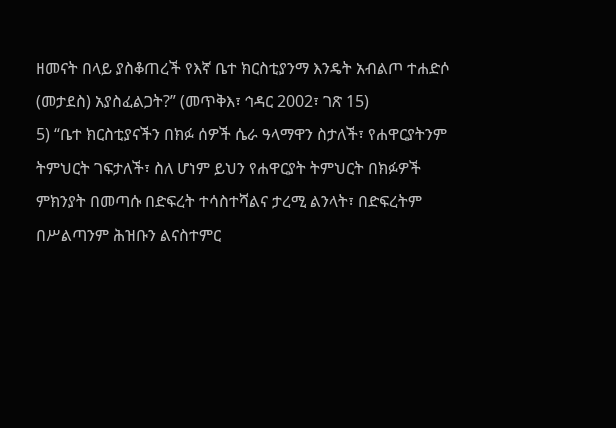ዘመናት በላይ ያስቆጠረች የእኛ ቤተ ክርስቲያንማ እንዴት አብልጦ ተሐድሶ (መታደስ) አያስፈልጋት?” (መጥቅእ፣ ኅዳር 2002፣ ገጽ 15)
5) “ቤተ ክርስቲያናችን በክፉ ሰዎች ሴራ ዓላማዋን ስታለች፣ የሐዋርያትንም ትምህርት ገፍታለች፣ ስለ ሆነም ይህን የሐዋርያት ትምህርት በክፉዎች ምክንያት በመጣሱ በድፍረት ተሳስተሻልና ታረሚ ልንላት፣ በድፍረትም በሥልጣንም ሕዝቡን ልናስተምር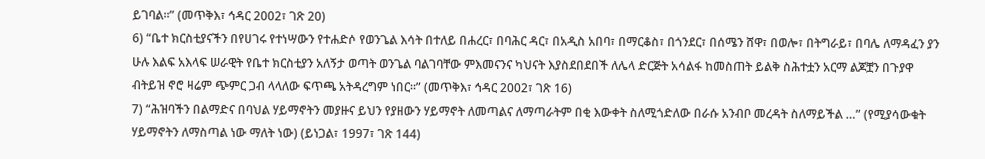ይገባል፡፡” (መጥቅእ፣ ኅዳር 2002፣ ገጽ 20)
6) “ቤተ ክርስቲያናችን በየሀገሩ የተነሣውን የተሐድሶ የወንጌል እሳት በተለይ በሐረር፣ በባሕር ዳር፣ በአዲስ አበባ፣ በማርቆስ፣ በጎንደር፣ በሰሜን ሸዋ፣ በወሎ፣ በትግራይ፣ በባሌ ለማዳፈን ያን ሁሉ እልፍ አእላፍ ሠራዊት የቤተ ክርስቲያን አለኝታ ወጣት ወንጌል ባልገባቸው ምእመናንና ካህናት እያስደበደበች ለሌላ ድርጅት አሳልፋ ከመስጠት ይልቅ ስሕተቷን አርማ ልጆቿን በጉያዋ ብትይዝ ኖሮ ዛሬም ጭምር ጋብ ላላለው ፍጥጫ አትዳረግም ነበር፡፡” (መጥቅእ፣ ኅዳር 2002፣ ገጽ 16)
7) “ሕዝባችን በልማድና በባህል ሃይማኖትን መያዙና ይህን የያዘውን ሃይማኖት ለመጣልና ለማጣራትም በቂ እውቀት ስለሚጎድለው በራሱ አንብቦ መረዳት ስለማይችል …” (የሚያሳውቁት ሃይማኖትን ለማስጣል ነው ማለት ነው) (ይነጋል፣ 1997፣ ገጽ 144)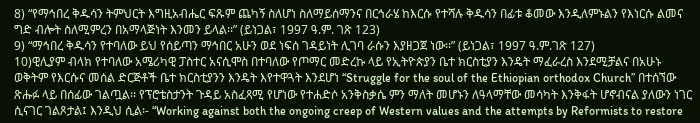8) “የማኅበረ ቅዱሳን ትምህርት እግዚአብሔር ፍጹም ጨካኝ ስለሆነ ስለማይሰማንና በርኅራሄ ከእርሱ የተሻሉ ቅዱሳን በፊቱ ቆመው እንዲለምኑልን የእነርሱ ልመና ግድ ብሎት ስለሚምረን በአማላጅነት እንመን ይላል፡፡” (ይነጋል፣ 1997 ዓ.ም. ገጽ 123)
9) “ማኅበረ ቅዱሳን የተባለው ይህ የሰይጣን ማኅበር አሁን ወደ ነፍሰ ገዳይነት ሊገባ ራሱን እያዘጋጀ ነው፡፡” (ይነጋል፣ 1997 ዓ.ም.ገጽ 127)
10)ዊሊያም ብላክ የተባለው አሜሪካዊ ፓስተር አናሲሞስ በተባለው የጦማር መድረኩ ላይ የኢትዮጵያን ቤተ ክርስቲያን እንዴት ማፈራረስ እንደሚቻልና በአሁኑ ወቅትም የእርሱና መሰል ድርጅቶች ቤተ ክርስቲያንን እንዴት እየተዋጓት እንደሆነ “Struggle for the soul of the Ethiopian orthodox Church” በተሰኘው ጽሑፉ ላይ በሰፊው ገልጧል፡፡ የፕሮቴስታንት ጉዳይ አስፈጻሚ የሆነው የተሐድሶ አንቅስቃሴ ምን ማለት መሆኑን ለዓላማቸው መሳካት እንቅፋት ሆኖብናል ያለውን ነገር ሲናገር ገልጾታል፤ እንዲህ ሲል፡- “Working against both the ongoing creep of Western values and the attempts by Reformists to restore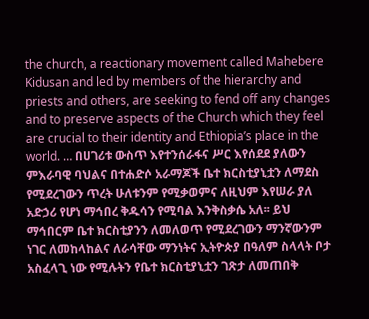the church, a reactionary movement called Mahebere Kidusan and led by members of the hierarchy and priests and others, are seeking to fend off any changes and to preserve aspects of the Church which they feel are crucial to their identity and Ethiopia’s place in the world. … በሀገሪቱ ውስጥ እየተንሰራፋና ሥር እየሰደደ ያለውን ምእራባዊ ባህልና በተሐድሶ አራማጆች ቤተ ክርስቲያኒቷን ለማደስ የሚደረገውን ጥረት ሁለቱንም የሚቃወምና ለዚህም እየሠራ ያለ አድኃሪ የሆነ ማኅበረ ቅዱሳን የሚባል እንቅስቃሴ አለ፡፡ ይህ ማኅበርም ቤተ ክርስቲያንን ለመለወጥ የሚደረገውን ማንኛውንም ነገር ለመከላከልና ለራሳቸው ማንነትና ኢትዮጵያ በዓለም ስላላት ቦታ አስፈላጊ ነው የሚሉትን የቤተ ክርስቲያኒቷን ገጽታ ለመጠበቅ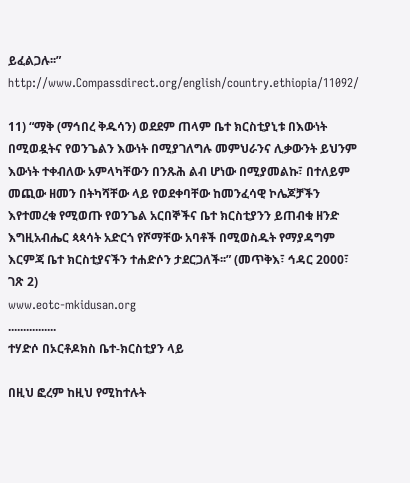ይፈልጋሉ፡፡” http://www.Compassdirect.org/english/country.ethiopia/11092/

11) “ማቅ (ማኅበረ ቅዱሳን) ወደደም ጠላም ቤተ ክርስቲያኒቱ በእውነት በሚወዷትና የወንጌልን እውነት በሚያገለግሉ መምህራንና ሊቃውንት ይህንም እውነት ተቀብለው አምላካቸውን በንጹሕ ልብ ሆነው በሚያመልኩ፣ በተለይም መጪው ዘመን በትካሻቸው ላይ የወደቀባቸው ከመንፈሳዊ ኮሌጆቻችን እየተመረቁ የሚወጡ የወንጌል አርበኞችና ቤተ ክርስቲያንን ይጠብቁ ዘንድ እግዚአብሔር ጳጳሳት አድርጎ የሾማቸው አባቶች በሚወስዱት የማያዳግም እርምጃ ቤተ ክርስቲያናችን ተሐድሶን ታደርጋለች፡፡” (መጥቅእ፣ ኅዳር 2000፣ ገጽ 2)
www.eotc-mkidusan.org
................
ተሃድሶ በኦርቶዶክስ ቤተ-ክርስቲያን ላይ

በዚህ ፎረም ከዚህ የሚከተሉት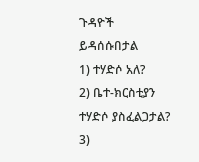ጉዳዮች ይዳሰሱበታል
1) ተሃድሶ አለ?
2) ቤተ-ክርስቲያን ተሃድሶ ያስፈልጋታል?
3)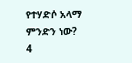የተሃድሶ አላማ ምንድን ነው?
4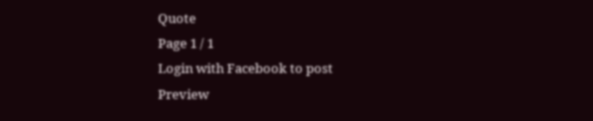Quote
Page 1 / 1
Login with Facebook to post
Preview